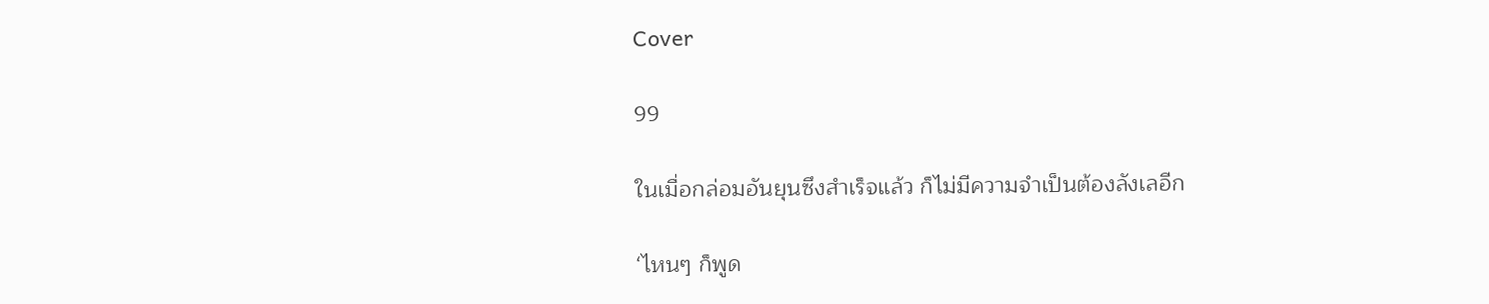Cover

99

ในเมื่อกล่อมอันยุนซึงสำเร็จแล้ว ก็ไม่มีความจำเป็นต้องลังเลอีก

‘ไหนๆ ก็พูด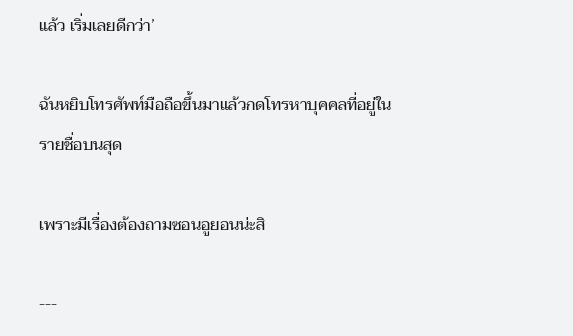แล้ว เริ่มเลยดีกว่า’

ฉันหยิบโทรศัพท์มือถือขึ้นมาแล้วกดโทรหาบุคคลที่อยู่ในรายชื่อบนสุด

เพราะมีเรื่องต้องถามซอนอูยอนน่ะสิ

---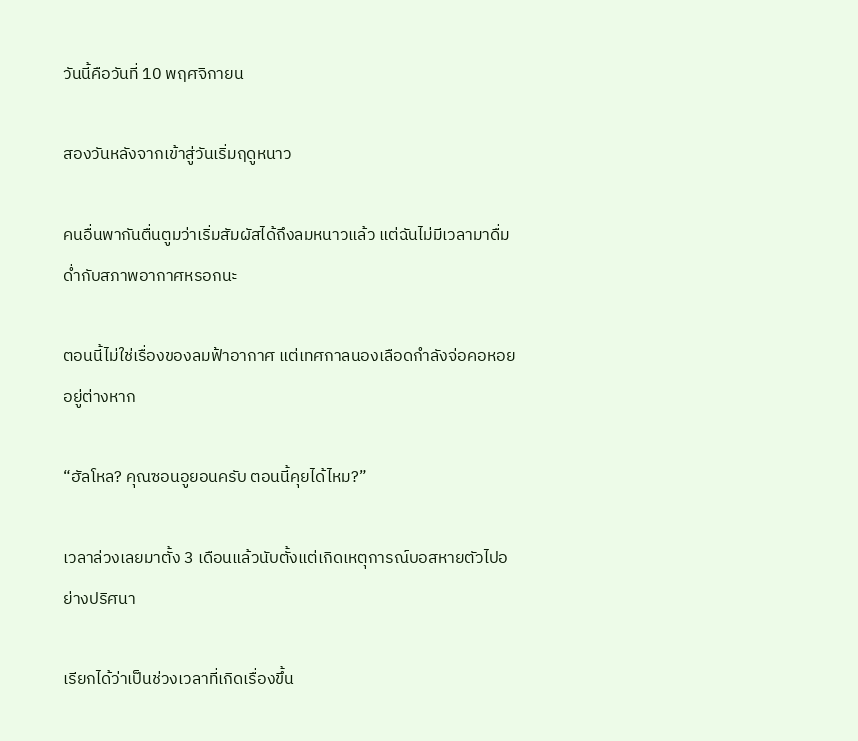วันนี้คือวันที่ 10 พฤศจิกายน

สองวันหลังจากเข้าสู่วันเริ่มฤดูหนาว

คนอื่นพากันตื่นตูมว่าเริ่มสัมผัสได้ถึงลมหนาวแล้ว แต่ฉันไม่มีเวลามาดื่มด่ำกับสภาพอากาศหรอกนะ

ตอนนี้ไม่ใช่เรื่องของลมฟ้าอากาศ แต่เทศกาลนองเลือดกำลังจ่อคอหอยอยู่ต่างหาก

“ฮัลโหล? คุณซอนอูยอนครับ ตอนนี้คุยได้ไหม?”

เวลาล่วงเลยมาตั้ง 3 เดือนแล้วนับตั้งแต่เกิดเหตุการณ์บอสหายตัวไปอย่างปริศนา

เรียกได้ว่าเป็นช่วงเวลาที่เกิดเรื่องขึ้น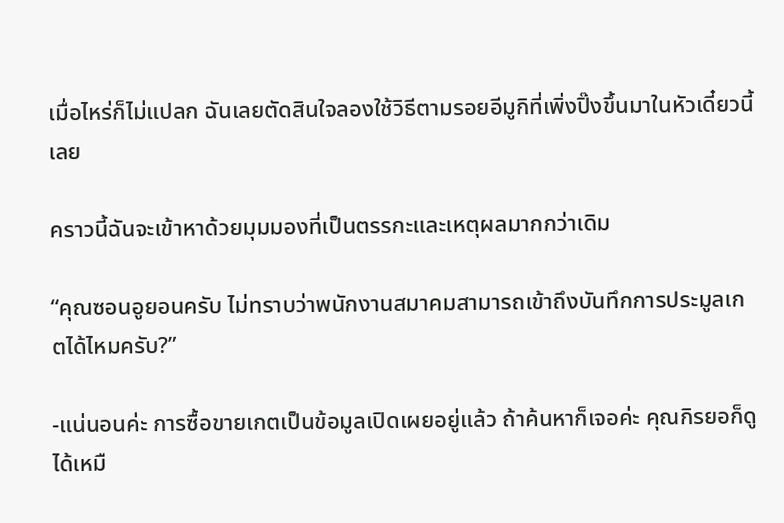เมื่อไหร่ก็ไม่แปลก ฉันเลยตัดสินใจลองใช้วิธีตามรอยอีมูกิที่เพิ่งปิ๊งขึ้นมาในหัวเดี๋ยวนี้เลย

คราวนี้ฉันจะเข้าหาด้วยมุมมองที่เป็นตรรกะและเหตุผลมากกว่าเดิม

“คุณซอนอูยอนครับ ไม่ทราบว่าพนักงานสมาคมสามารถเข้าถึงบันทึกการประมูลเกตได้ไหมครับ?”

-แน่นอนค่ะ การซื้อขายเกตเป็นข้อมูลเปิดเผยอยู่แล้ว ถ้าค้นหาก็เจอค่ะ คุณกิรยอก็ดูได้เหมื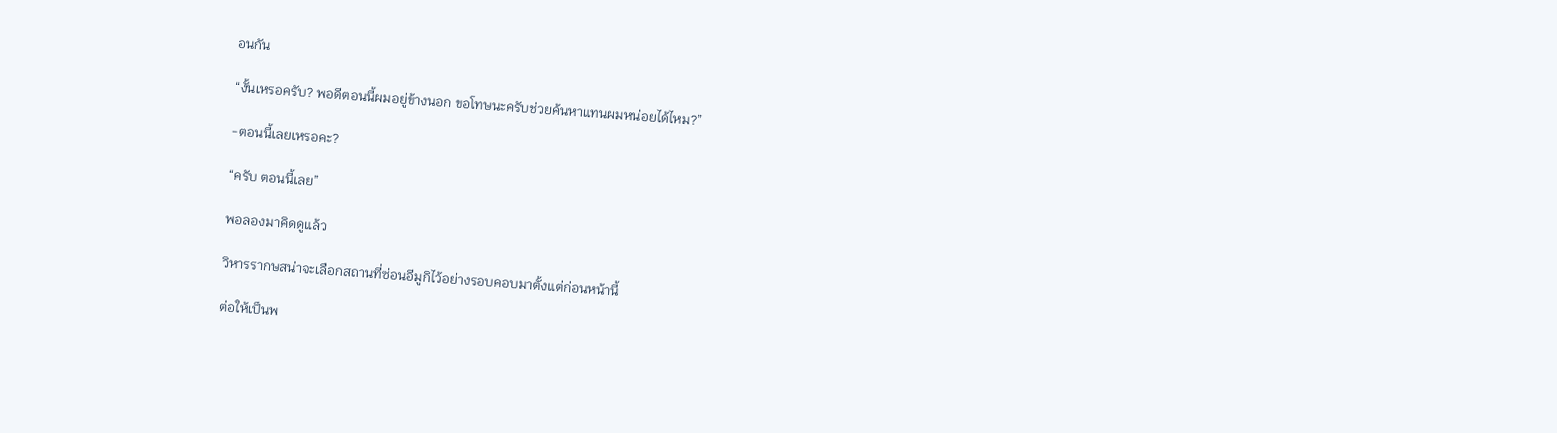อนกัน

“งั้นเหรอครับ? พอดีตอนนี้ผมอยู่ข้างนอก ขอโทษนะครับช่วยค้นหาแทนผมหน่อยได้ไหม?”

-ตอนนี้เลยเหรอคะ?

“ครับ ตอนนี้เลย”

พอลองมาคิดดูแล้ว

วิหารรากษสน่าจะเลือกสถานที่ซ่อนอีมูกิไว้อย่างรอบคอบมาตั้งแต่ก่อนหน้านี้

ต่อให้เป็นพ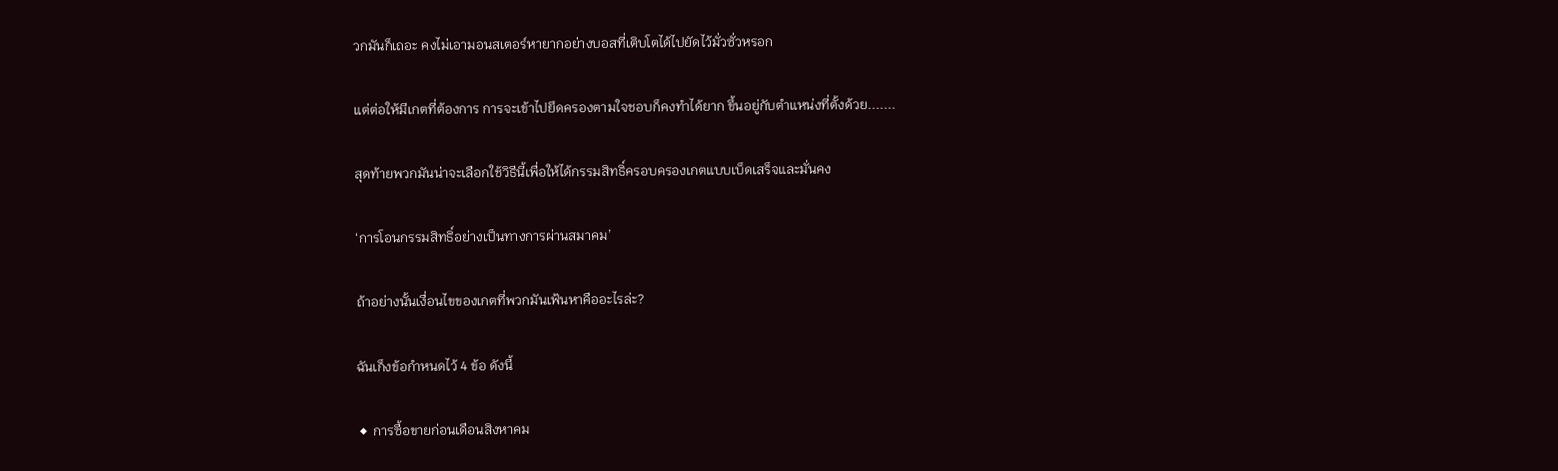วกมันก็เถอะ คงไม่เอามอนสเตอร์หายากอย่างบอสที่เติบโตได้ไปยัดไว้มั่วซั่วหรอก

แต่ต่อให้มีเกตที่ต้องการ การจะเข้าไปยึดครองตามใจชอบก็คงทำได้ยาก ขึ้นอยู่กับตำแหน่งที่ตั้งด้วย.......

สุดท้ายพวกมันน่าจะเลือกใช้วิธีนี้เพื่อให้ได้กรรมสิทธิ์ครอบครองเกตแบบเบ็ดเสร็จและมั่นคง

‘การโอนกรรมสิทธิ์อย่างเป็นทางการผ่านสมาคม’

ถ้าอย่างนั้นเงื่อนไขของเกตที่พวกมันเฟ้นหาคืออะไรล่ะ?

ฉันเก็งข้อกำหนดไว้ 4 ข้อ ดังนี้

◆ การซื้อขายก่อนเดือนสิงหาคม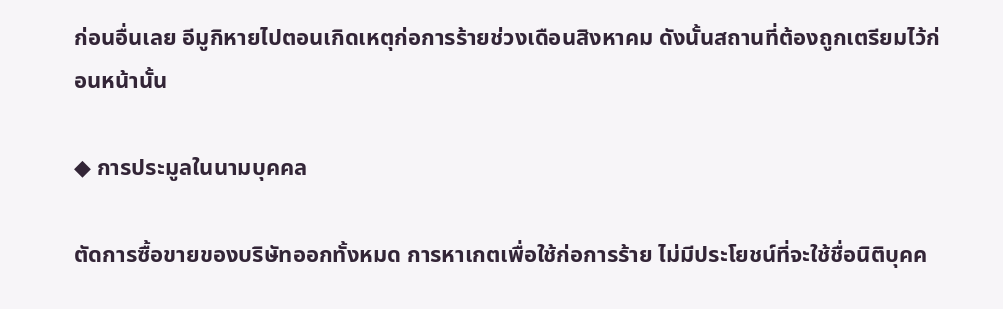ก่อนอื่นเลย อีมูกิหายไปตอนเกิดเหตุก่อการร้ายช่วงเดือนสิงหาคม ดังนั้นสถานที่ต้องถูกเตรียมไว้ก่อนหน้านั้น

◆ การประมูลในนามบุคคล

ตัดการซื้อขายของบริษัทออกทั้งหมด การหาเกตเพื่อใช้ก่อการร้าย ไม่มีประโยชน์ที่จะใช้ชื่อนิติบุคค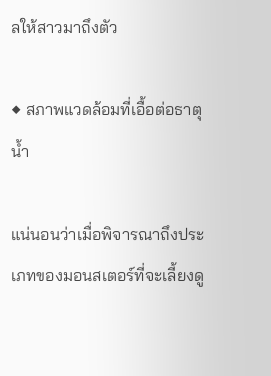ลให้สาวมาถึงตัว

◆ สภาพแวดล้อมที่เอื้อต่อธาตุน้ำ

แน่นอนว่าเมื่อพิจารณาถึงประเภทของมอนสเตอร์ที่จะเลี้ยงดู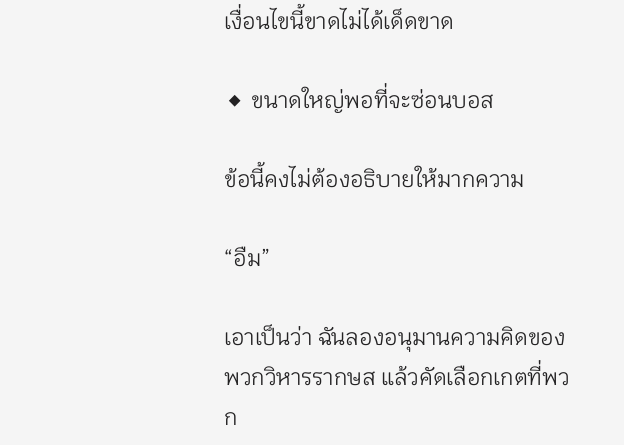เงื่อนไขนี้ขาดไม่ได้เด็ดขาด

◆ ขนาดใหญ่พอที่จะซ่อนบอส

ข้อนี้คงไม่ต้องอธิบายให้มากความ

“อืม”

เอาเป็นว่า ฉันลองอนุมานความคิดของพวกวิหารรากษส แล้วคัดเลือกเกตที่พวก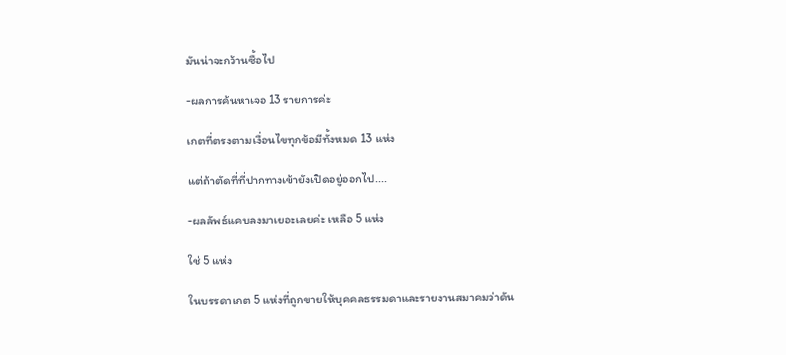มันน่าจะกว้านซื้อไป

-ผลการค้นหาเจอ 13 รายการค่ะ

เกตที่ตรงตามเงื่อนไขทุกข้อมีทั้งหมด 13 แห่ง

แต่ถ้าตัดที่ที่ปากทางเข้ายังเปิดอยู่ออกไป....

-ผลลัพธ์แคบลงมาเยอะเลยค่ะ เหลือ 5 แห่ง

ใช่ 5 แห่ง

ในบรรดาเกต 5 แห่งที่ถูกขายให้บุคคลธรรมดาและรายงานสมาคมว่าดัน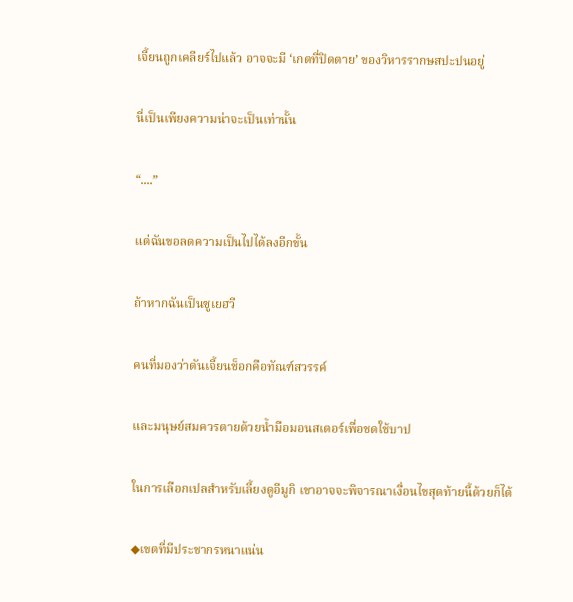เจี้ยนถูกเคลียร์ไปแล้ว อาจจะมี ‘เกตที่ปิดตาย’ ของวิหารรากษสปะปนอยู่

นี่เป็นเพียงความน่าจะเป็นเท่านั้น

“....”

แต่ฉันขอลดความเป็นไปได้ลงอีกขั้น

ถ้าหากฉันเป็นซูเยฮวี

คนที่มองว่าดันเจี้ยนช็อกคือทัณฑ์สวรรค์

และมนุษย์สมควรตายด้วยน้ำมือมอนสเตอร์เพื่อชดใช้บาป

ในการเลือกเปลสำหรับเลี้ยงดูอีมูกิ เขาอาจจะพิจารณาเงื่อนไขสุดท้ายนี้ด้วยก็ได้

◆เขตที่มีประชากรหนาแน่น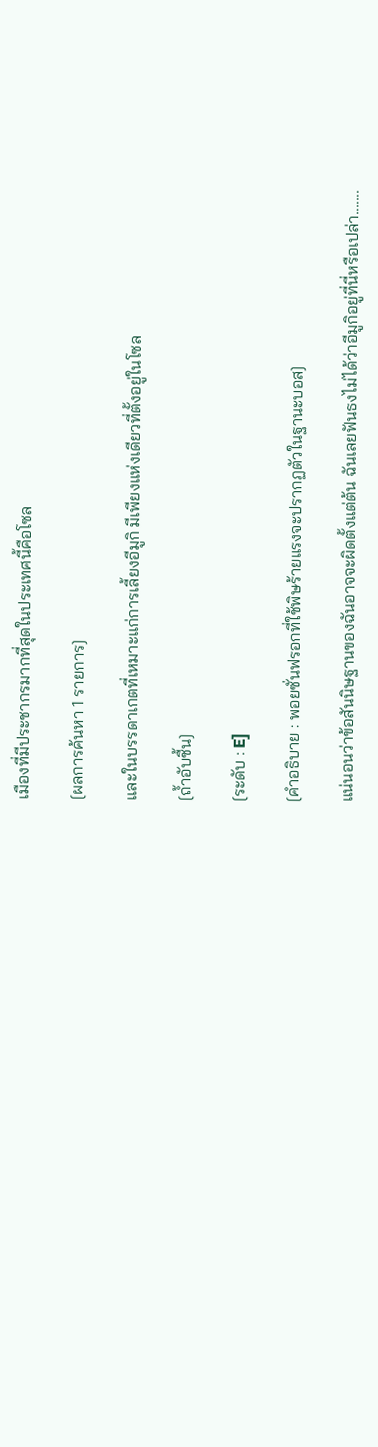เมืองที่มีประชากรมากที่สุดในประเทศนี้คือโซล

[ผลการค้นหา 1 รายการ]

และในบรรดาเกตที่เหมาะแก่การเลี้ยงอีมูกิ มีเพียงแห่งเดียวที่ตั้งอยู่ในโซล

[ถ้ำอับชื้น]

[ระดับ : E]

[คำอธิบาย : พอยซั่นฟรอกที่ใช้พิษร้ายแรงจะปรากฏตัวในฐานะบอส]

แน่นอนว่าข้อสันนิษฐานของฉันอาจจะผิดตั้งแต่ต้น ฉันเลยฟันธงไม่ได้ว่าอีมูกิอยู่ที่นี่หรือเปล่า.......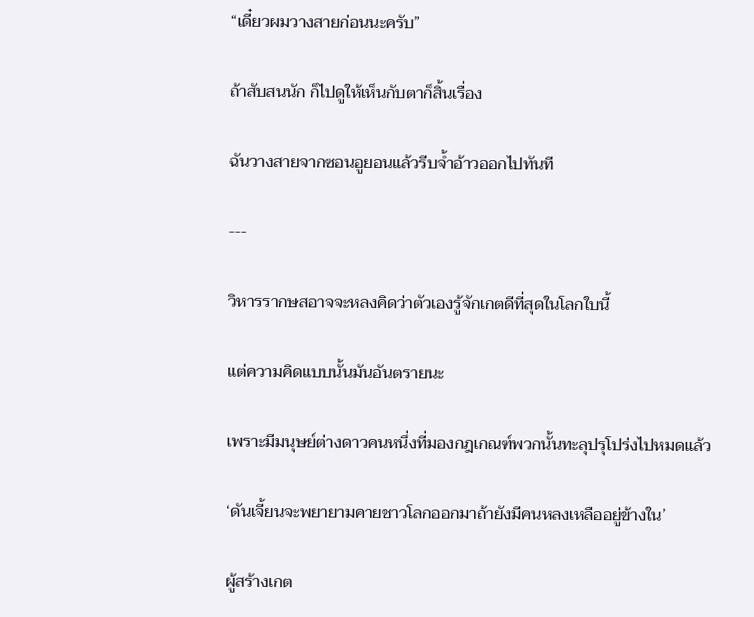“เดี๋ยวผมวางสายก่อนนะครับ”

ถ้าสับสนนัก ก็ไปดูให้เห็นกับตาก็สิ้นเรื่อง

ฉันวางสายจากซอนอูยอนแล้วรีบจ้ำอ้าวออกไปทันที

---

วิหารรากษสอาจจะหลงคิดว่าตัวเองรู้จักเกตดีที่สุดในโลกใบนี้

แต่ความคิดแบบนั้นมันอันตรายนะ

เพราะมีมนุษย์ต่างดาวคนหนึ่งที่มองกฎเกณฑ์พวกนั้นทะลุปรุโปร่งไปหมดแล้ว

‘ดันเจี้ยนจะพยายามคายชาวโลกออกมาถ้ายังมีคนหลงเหลืออยู่ข้างใน’

ผู้สร้างเกต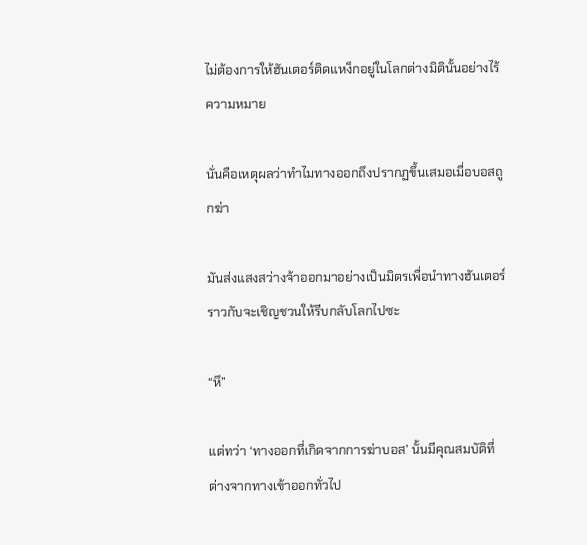ไม่ต้องการให้ฮันเตอร์ติดแหง็กอยู่ในโลกต่างมิตินั้นอย่างไร้ความหมาย

นั่นคือเหตุผลว่าทำไมทางออกถึงปรากฏขึ้นเสมอเมื่อบอสถูกฆ่า

มันส่งแสงสว่างจ้าออกมาอย่างเป็นมิตรเพื่อนำทางฮันเตอร์ ราวกับจะเชิญชวนให้รีบกลับโลกไปซะ

“หึ”

แต่ทว่า ‘ทางออกที่เกิดจากการฆ่าบอส’ นั้นมีคุณสมบัติที่ต่างจากทางเข้าออกทั่วไป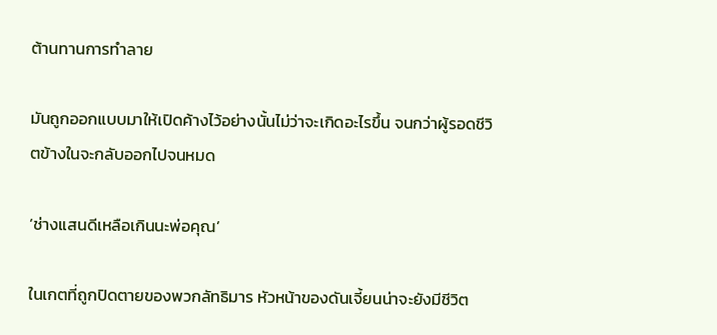ต้านทานการทำลาย

มันถูกออกแบบมาให้เปิดค้างไว้อย่างนั้นไม่ว่าจะเกิดอะไรขึ้น จนกว่าผู้รอดชีวิตข้างในจะกลับออกไปจนหมด

‘ช่างแสนดีเหลือเกินนะพ่อคุณ’

ในเกตที่ถูกปิดตายของพวกลัทธิมาร หัวหน้าของดันเจี้ยนน่าจะยังมีชีวิต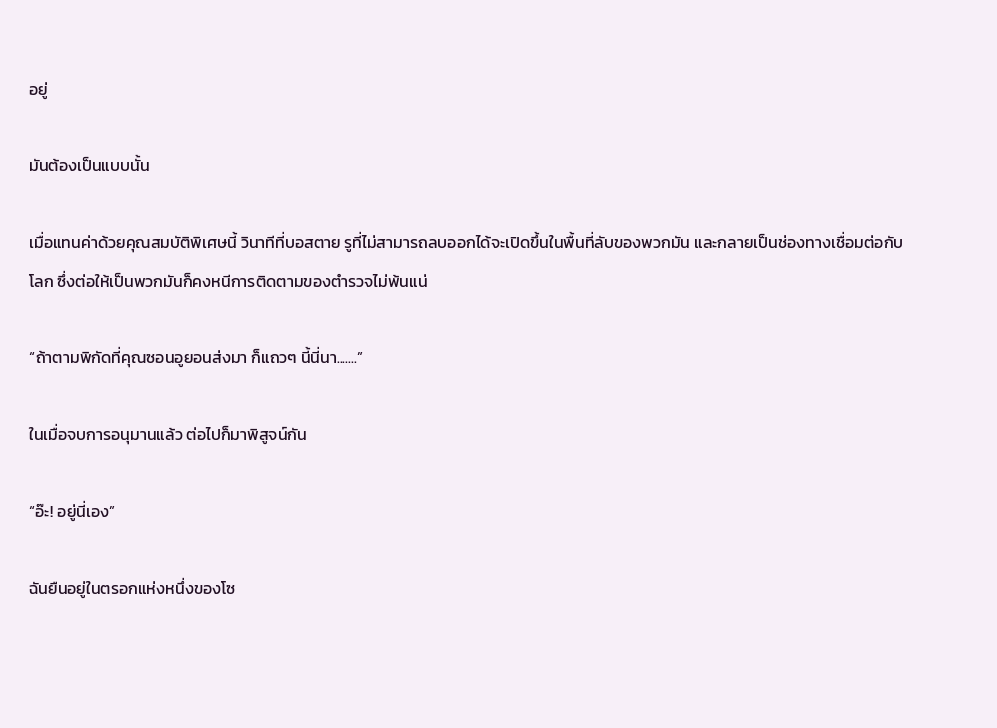อยู่

มันต้องเป็นแบบนั้น

เมื่อแทนค่าด้วยคุณสมบัติพิเศษนี้ วินาทีที่บอสตาย รูที่ไม่สามารถลบออกได้จะเปิดขึ้นในพื้นที่ลับของพวกมัน และกลายเป็นช่องทางเชื่อมต่อกับโลก ซึ่งต่อให้เป็นพวกมันก็คงหนีการติดตามของตำรวจไม่พ้นแน่

“ถ้าตามพิกัดที่คุณซอนอูยอนส่งมา ก็แถวๆ นี้นี่นา.......”

ในเมื่อจบการอนุมานแล้ว ต่อไปก็มาพิสูจน์กัน

“อ๊ะ! อยู่นี่เอง”

ฉันยืนอยู่ในตรอกแห่งหนึ่งของโซ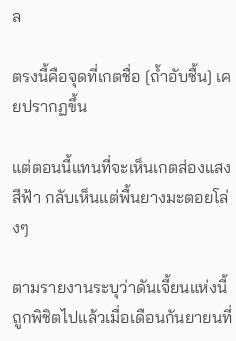ล

ตรงนี้คือจุดที่เกตชื่อ [ถ้ำอับชื้น] เคยปรากฏขึ้น

แต่ตอนนี้แทนที่จะเห็นเกตส่องแสงสีฟ้า กลับเห็นแต่พื้นยางมะตอยโล่งๆ

ตามรายงานระบุว่าดันเจี้ยนแห่งนี้ถูกพิชิตไปแล้วเมื่อเดือนกันยายนที่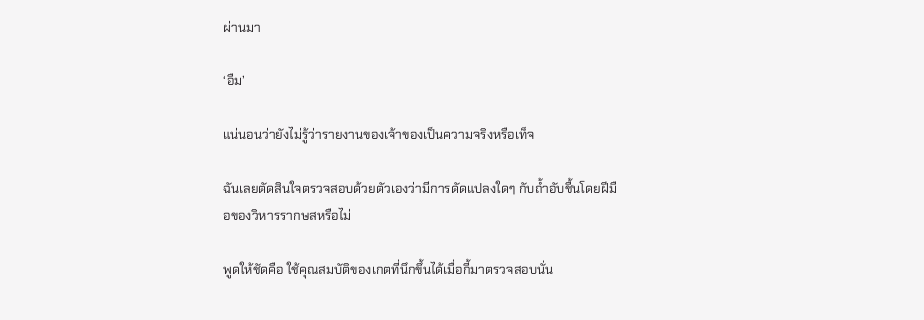ผ่านมา

‘อืม’

แน่นอนว่ายังไม่รู้ว่ารายงานของเจ้าของเป็นความจริงหรือเท็จ

ฉันเลยตัดสินใจตรวจสอบด้วยตัวเองว่ามีการดัดแปลงใดๆ กับถ้ำอับชื้นโดยฝีมือของวิหารรากษสหรือไม่

พูดให้ชัดคือ ใช้คุณสมบัติของเกตที่นึกขึ้นได้เมื่อกี้มาตรวจสอบนั่น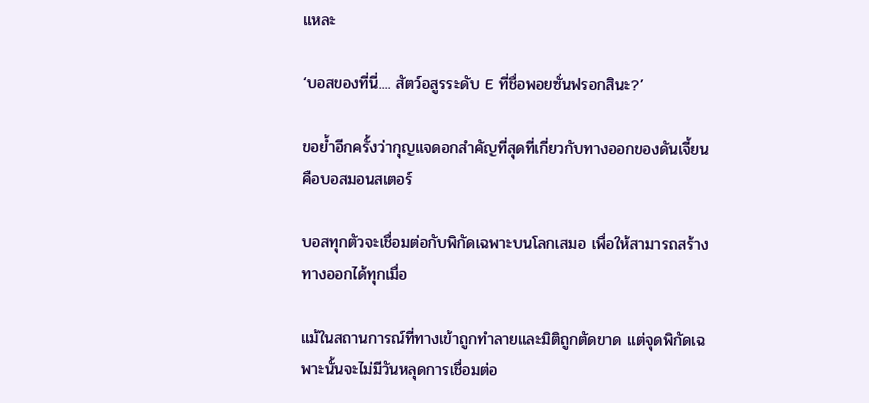แหละ

‘บอสของที่นี่.... สัตว์อสูรระดับ E ที่ชื่อพอยซั่นฟรอกสินะ?’

ขอย้ำอีกครั้งว่ากุญแจดอกสำคัญที่สุดที่เกี่ยวกับทางออกของดันเจี้ยนคือบอสมอนสเตอร์

บอสทุกตัวจะเชื่อมต่อกับพิกัดเฉพาะบนโลกเสมอ เพื่อให้สามารถสร้างทางออกได้ทุกเมื่อ

แม้ในสถานการณ์ที่ทางเข้าถูกทำลายและมิติถูกตัดขาด แต่จุดพิกัดเฉพาะนั้นจะไม่มีวันหลุดการเชื่อมต่อ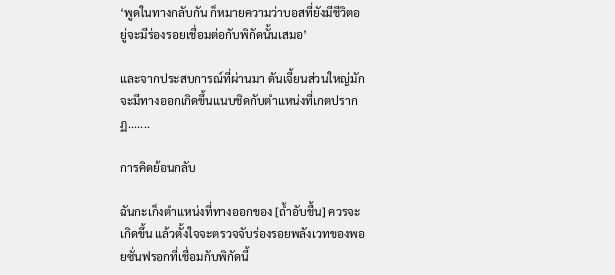‘พูดในทางกลับกัน ก็หมายความว่าบอสที่ยังมีชีวิตอยู่จะมีร่องรอยเชื่อมต่อกับพิกัดนั้นเสมอ’

และจากประสบการณ์ที่ผ่านมา ดันเจี้ยนส่วนใหญ่มักจะมีทางออกเกิดขึ้นแนบชิดกับตำแหน่งที่เกตปรากฏ.......

การคิดย้อนกลับ

ฉันกะเก็งตำแหน่งที่ทางออกของ [ถ้ำอับชื้น] ควรจะเกิดขึ้น แล้วตั้งใจจะตรวจจับร่องรอยพลังเวทของพอยซั่นฟรอกที่เชื่อมกับพิกัดนี้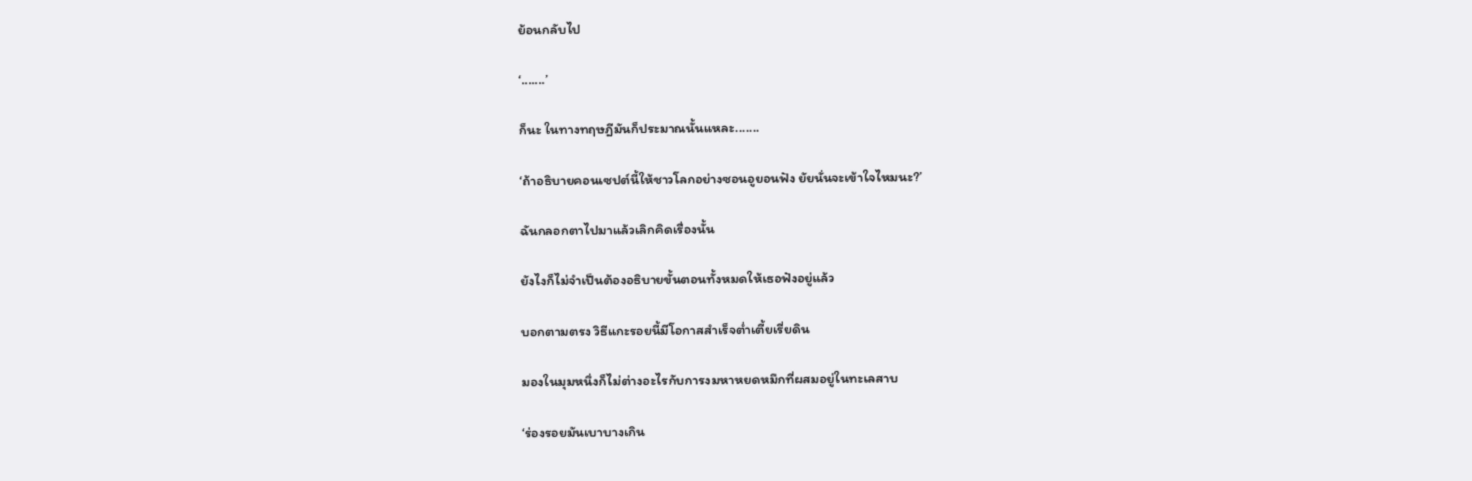ย้อนกลับไป

‘.......’

ก็นะ ในทางทฤษฎีมันก็ประมาณนั้นแหละ.......

‘ถ้าอธิบายคอนเซปต์นี้ให้ชาวโลกอย่างซอนอูยอนฟัง ยัยนั่นจะเข้าใจไหมนะ?’

ฉันกลอกตาไปมาแล้วเลิกคิดเรื่องนั้น

ยังไงก็ไม่จำเป็นต้องอธิบายขั้นตอนทั้งหมดให้เธอฟังอยู่แล้ว

บอกตามตรง วิธีแกะรอยนี้มีโอกาสสำเร็จต่ำเตี้ยเรี่ยดิน

มองในมุมหนึ่งก็ไม่ต่างอะไรกับการงมหาหยดหมึกที่ผสมอยู่ในทะเลสาบ

‘ร่องรอยมันเบาบางเกิน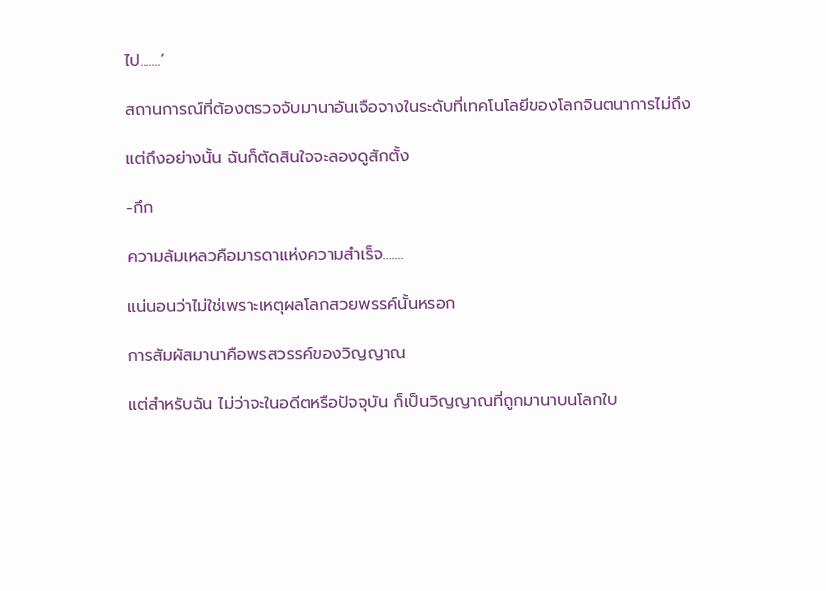ไป.......’

สถานการณ์ที่ต้องตรวจจับมานาอันเจือจางในระดับที่เทคโนโลยีของโลกจินตนาการไม่ถึง

แต่ถึงอย่างนั้น ฉันก็ตัดสินใจจะลองดูสักตั้ง

-กึก

ความล้มเหลวคือมารดาแห่งความสำเร็จ.......

แน่นอนว่าไม่ใช่เพราะเหตุผลโลกสวยพรรค์นั้นหรอก

การสัมผัสมานาคือพรสวรรค์ของวิญญาณ

แต่สำหรับฉัน ไม่ว่าจะในอดีตหรือปัจจุบัน ก็เป็นวิญญาณที่ถูกมานาบนโลกใบ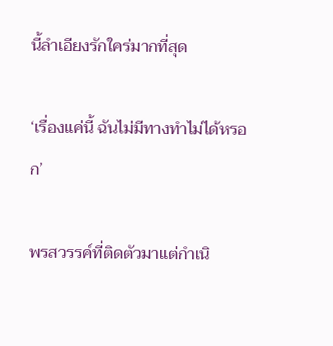นี้ลำเอียงรักใคร่มากที่สุด

‘เรื่องแค่นี้ ฉันไม่มีทางทำไม่ได้หรอก’

พรสวรรค์ที่ติดตัวมาแต่กำเนิ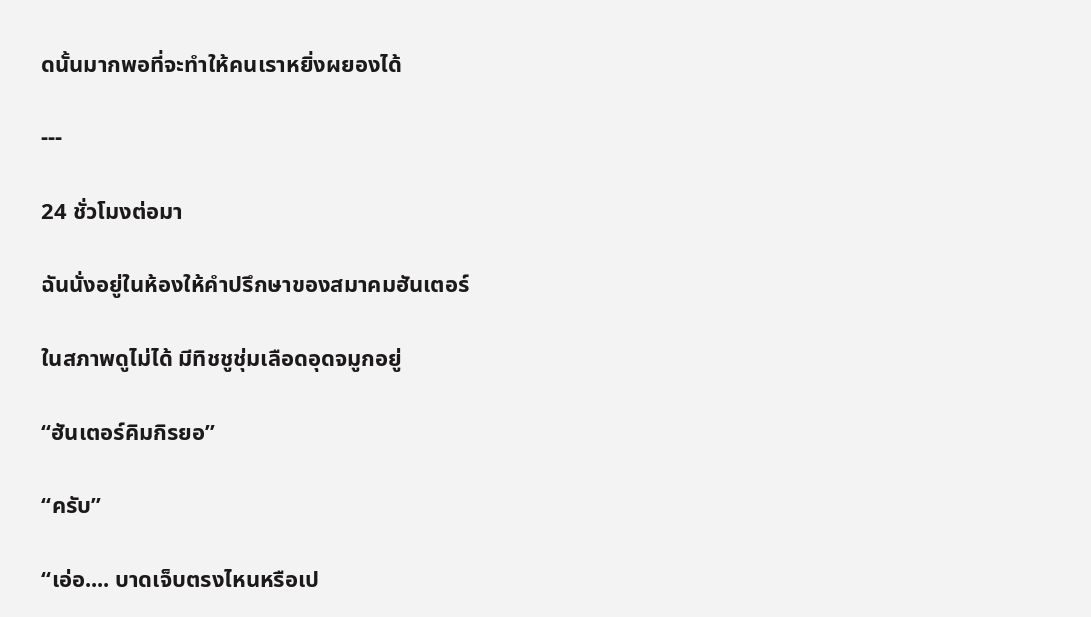ดนั้นมากพอที่จะทำให้คนเราหยิ่งผยองได้

---

24 ชั่วโมงต่อมา

ฉันนั่งอยู่ในห้องให้คำปรึกษาของสมาคมฮันเตอร์

ในสภาพดูไม่ได้ มีทิชชูชุ่มเลือดอุดจมูกอยู่

“ฮันเตอร์คิมกิรยอ”

“ครับ”

“เอ่อ.... บาดเจ็บตรงไหนหรือเป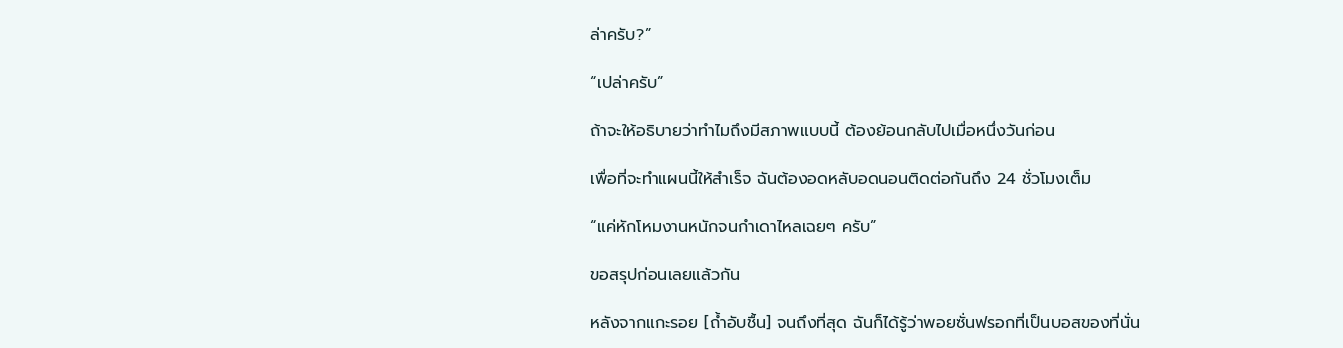ล่าครับ?”

“เปล่าครับ”

ถ้าจะให้อธิบายว่าทำไมถึงมีสภาพแบบนี้ ต้องย้อนกลับไปเมื่อหนึ่งวันก่อน

เพื่อที่จะทำแผนนี้ให้สำเร็จ ฉันต้องอดหลับอดนอนติดต่อกันถึง 24 ชั่วโมงเต็ม

“แค่หักโหมงานหนักจนกำเดาไหลเฉยๆ ครับ”

ขอสรุปก่อนเลยแล้วกัน

หลังจากแกะรอย [ถ้ำอับชื้น] จนถึงที่สุด ฉันก็ได้รู้ว่าพอยซั่นฟรอกที่เป็นบอสของที่นั่น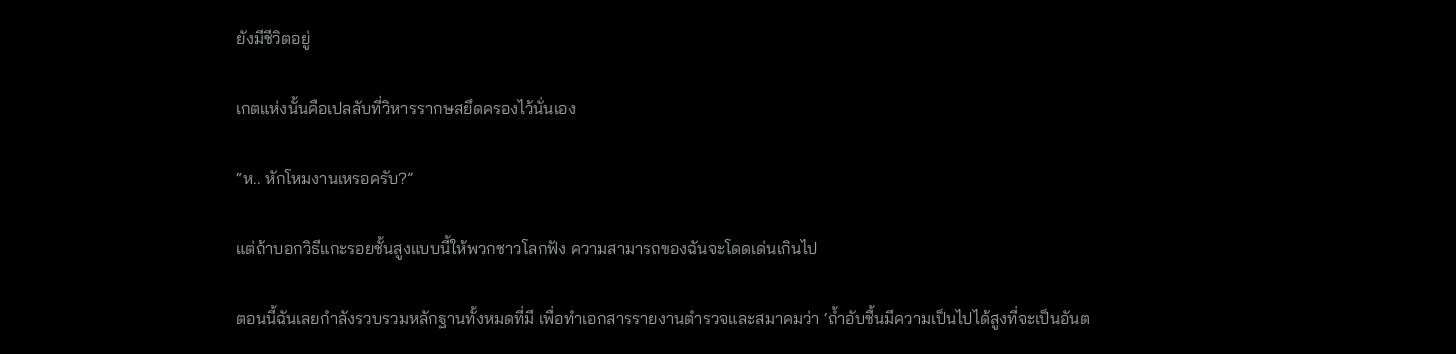ยังมีชีวิตอยู่

เกตแห่งนั้นคือเปลลับที่วิหารรากษสยึดครองไว้นั่นเอง

“ห.. หักโหมงานเหรอครับ?”

แต่ถ้าบอกวิธีแกะรอยชั้นสูงแบบนี้ให้พวกชาวโลกฟัง ความสามารถของฉันจะโดดเด่นเกินไป

ตอนนี้ฉันเลยกำลังรวบรวมหลักฐานทั้งหมดที่มี เพื่อทำเอกสารรายงานตำรวจและสมาคมว่า ‘ถ้ำอับชื้นมีความเป็นไปได้สูงที่จะเป็นอันต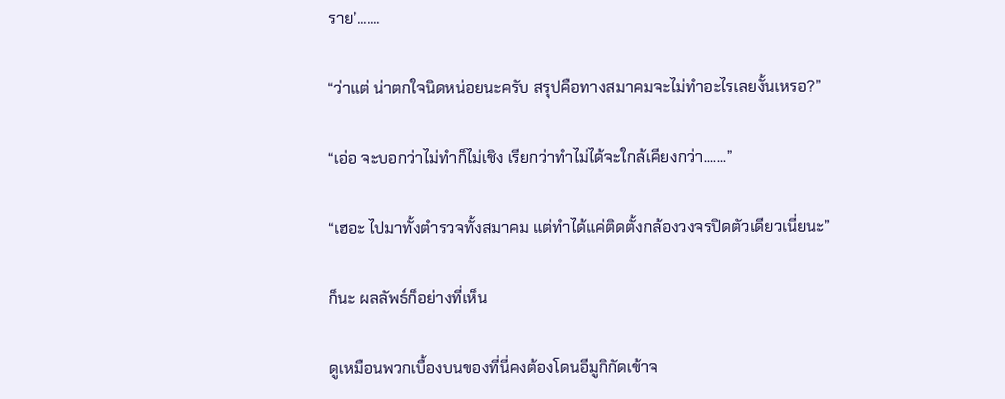ราย’.......

“ว่าแต่ น่าตกใจนิดหน่อยนะครับ สรุปคือทางสมาคมจะไม่ทำอะไรเลยงั้นเหรอ?”

“เอ่อ จะบอกว่าไม่ทำก็ไม่เชิง เรียกว่าทำไม่ได้จะใกล้เคียงกว่า.......”

“เฮอะ ไปมาทั้งตำรวจทั้งสมาคม แต่ทำได้แค่ติดตั้งกล้องวงจรปิดตัวเดียวเนี่ยนะ”

ก็นะ ผลลัพธ์ก็อย่างที่เห็น

ดูเหมือนพวกเบื้องบนของที่นี่คงต้องโดนอีมูกิกัดเข้าจ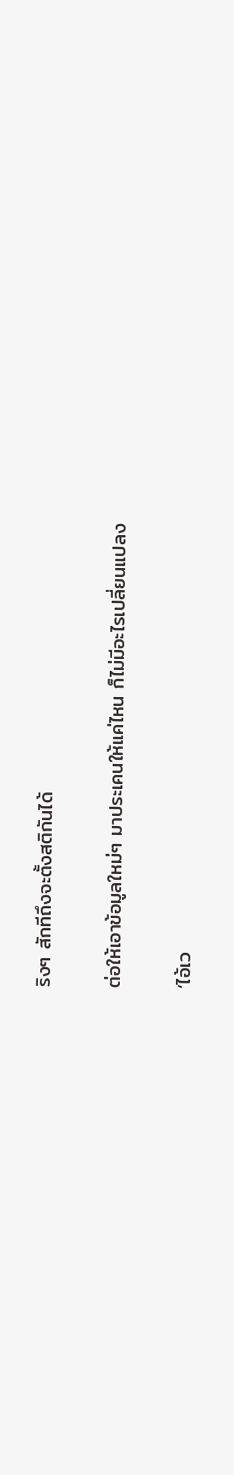ริงๆ สักทีถึงจะตั้งสติกันได้

ต่อให้เอาข้อมูลใหม่ๆ มาประเคนให้แค่ไหน ก็ไม่มีอะไรเปลี่ยนแปลง

‘ไอ้เว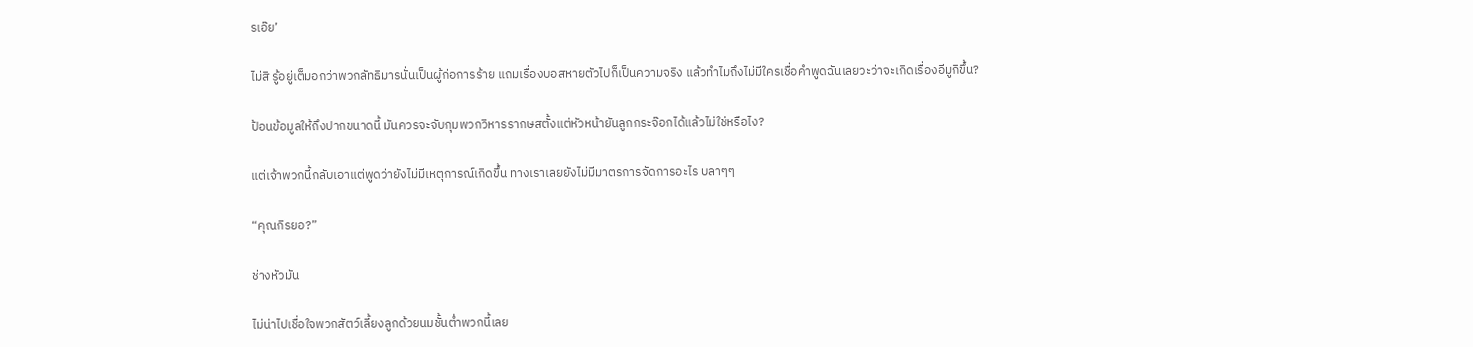รเอ๊ย’

ไม่สิ รู้อยู่เต็มอกว่าพวกลัทธิมารนั่นเป็นผู้ก่อการร้าย แถมเรื่องบอสหายตัวไปก็เป็นความจริง แล้วทำไมถึงไม่มีใครเชื่อคำพูดฉันเลยวะว่าจะเกิดเรื่องอีมูกิขึ้น?

ป้อนข้อมูลให้ถึงปากขนาดนี้ มันควรจะจับกุมพวกวิหารรากษสตั้งแต่หัวหน้ายันลูกกระจ๊อกได้แล้วไม่ใช่หรือไง?

แต่เจ้าพวกนี้กลับเอาแต่พูดว่ายังไม่มีเหตุการณ์เกิดขึ้น ทางเราเลยยังไม่มีมาตรการจัดการอะไร บลาๆๆ

“คุณกิรยอ?”

ช่างหัวมัน

ไม่น่าไปเชื่อใจพวกสัตว์เลี้ยงลูกด้วยนมชั้นต่ำพวกนี้เลย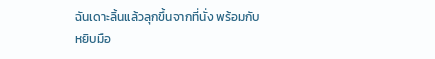ฉันเดาะลิ้นแล้วลุกขึ้นจากที่นั่ง พร้อมกับหยิบมือ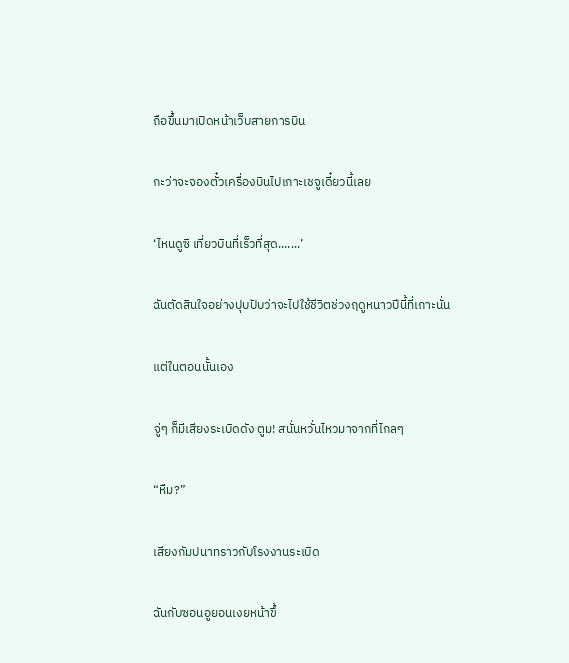ถือขึ้นมาเปิดหน้าเว็บสายการบิน

กะว่าจะจองตั๋วเครื่องบินไปเกาะเชจูเดี๋ยวนี้เลย

‘ไหนดูซิ เที่ยวบินที่เร็วที่สุด.......’

ฉันตัดสินใจอย่างปุบปับว่าจะไปใช้ชีวิตช่วงฤดูหนาวปีนี้ที่เกาะนั่น

แต่ในตอนนั้นเอง

จู่ๆ ก็มีเสียงระเบิดดัง ตูม! สนั่นหวั่นไหวมาจากที่ไกลๆ

“หืม?”

เสียงกัมปนาทราวกับโรงงานระเบิด

ฉันกับซอนอูยอนเงยหน้าขึ้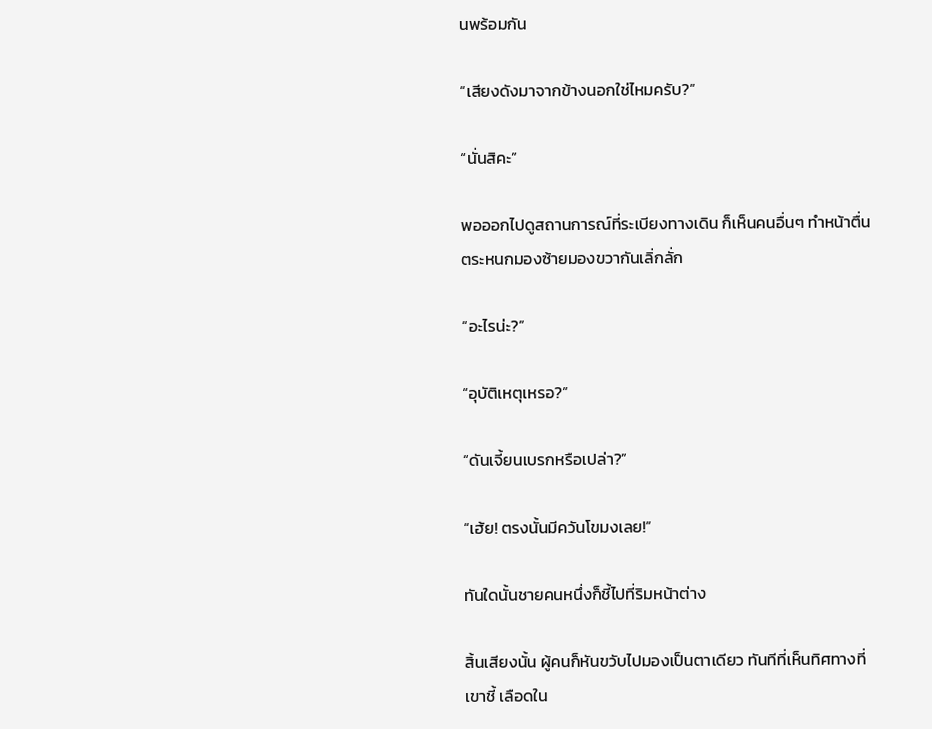นพร้อมกัน

“เสียงดังมาจากข้างนอกใช่ไหมครับ?”

“นั่นสิคะ”

พอออกไปดูสถานการณ์ที่ระเบียงทางเดิน ก็เห็นคนอื่นๆ ทำหน้าตื่นตระหนกมองซ้ายมองขวากันเลิ่กลั่ก

“อะไรน่ะ?”

“อุบัติเหตุเหรอ?”

“ดันเจี้ยนเบรกหรือเปล่า?”

“เฮ้ย! ตรงนั้นมีควันโขมงเลย!”

ทันใดนั้นชายคนหนึ่งก็ชี้ไปที่ริมหน้าต่าง

สิ้นเสียงนั้น ผู้คนก็หันขวับไปมองเป็นตาเดียว ทันทีที่เห็นทิศทางที่เขาชี้ เลือดใน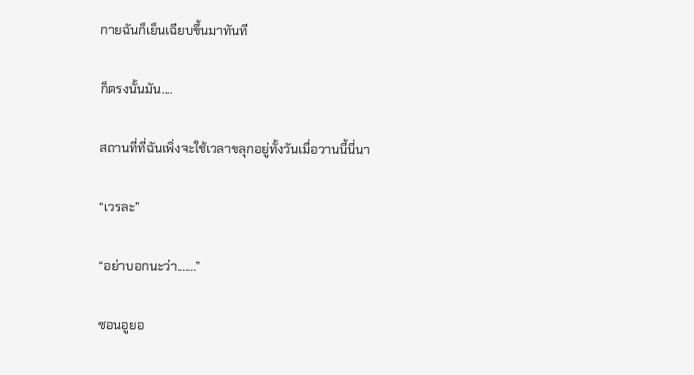กายฉันก็เย็นเฉียบขึ้นมาทันที

ก็ตรงนั้นมัน....

สถานที่ที่ฉันเพิ่งจะใช้เวลาขลุกอยู่ทั้งวันเมื่อวานนี้นี่นา

“เวรละ”

“อย่าบอกนะว่า.......”

ซอนอูยอ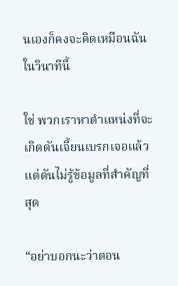นเองก็คงจะคิดเหมือนฉันในวินาทีนี้

ใช่ พวกเราหาตำแหน่งที่จะเกิดดันเจี้ยนเบรกเจอแล้ว แต่ดันไม่รู้ข้อมูลที่สำคัญที่สุด

“อย่าบอกนะว่าตอน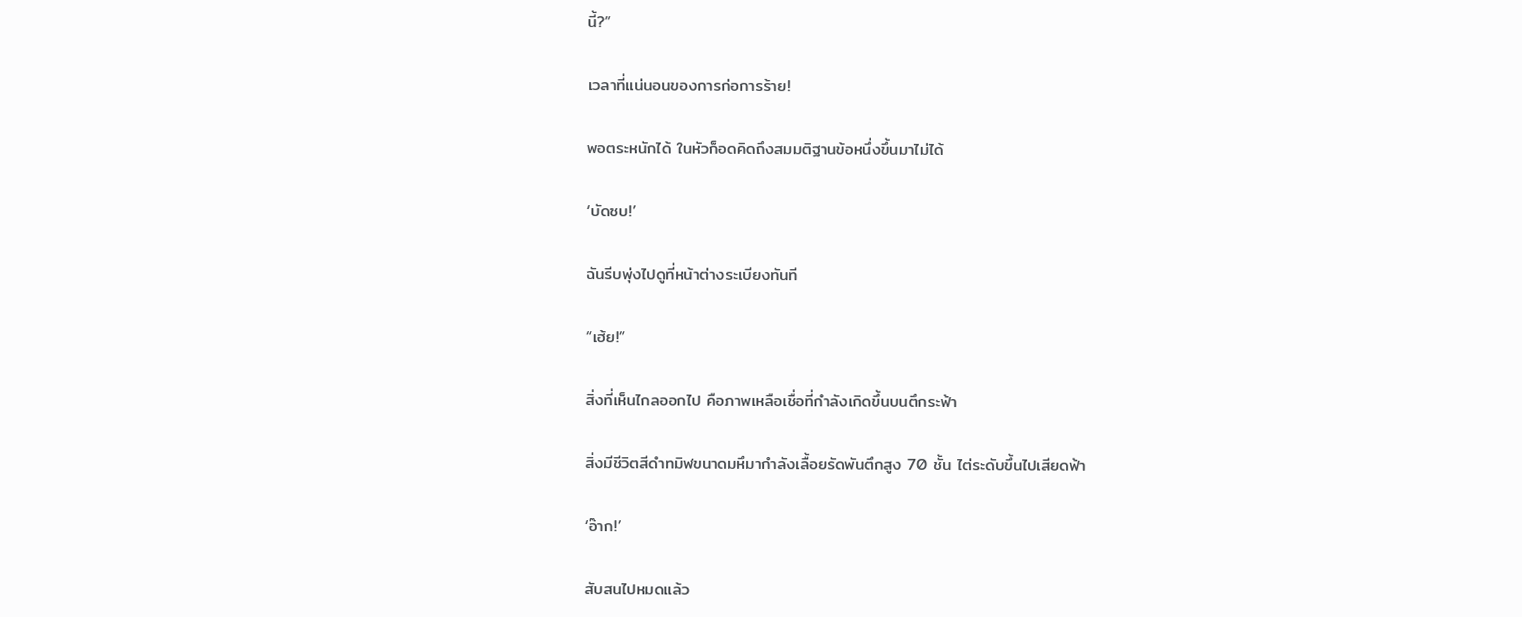นี้?”

เวลาที่แน่นอนของการก่อการร้าย!

พอตระหนักได้ ในหัวก็อดคิดถึงสมมติฐานข้อหนึ่งขึ้นมาไม่ได้

‘บัดซบ!’

ฉันรีบพุ่งไปดูที่หน้าต่างระเบียงทันที

“เฮ้ย!”

สิ่งที่เห็นไกลออกไป คือภาพเหลือเชื่อที่กำลังเกิดขึ้นบนตึกระฟ้า

สิ่งมีชีวิตสีดำทมิฬขนาดมหึมากำลังเลื้อยรัดพันตึกสูง 70 ชั้น ไต่ระดับขึ้นไปเสียดฟ้า

‘อ๊าก!’

สับสนไปหมดแล้ว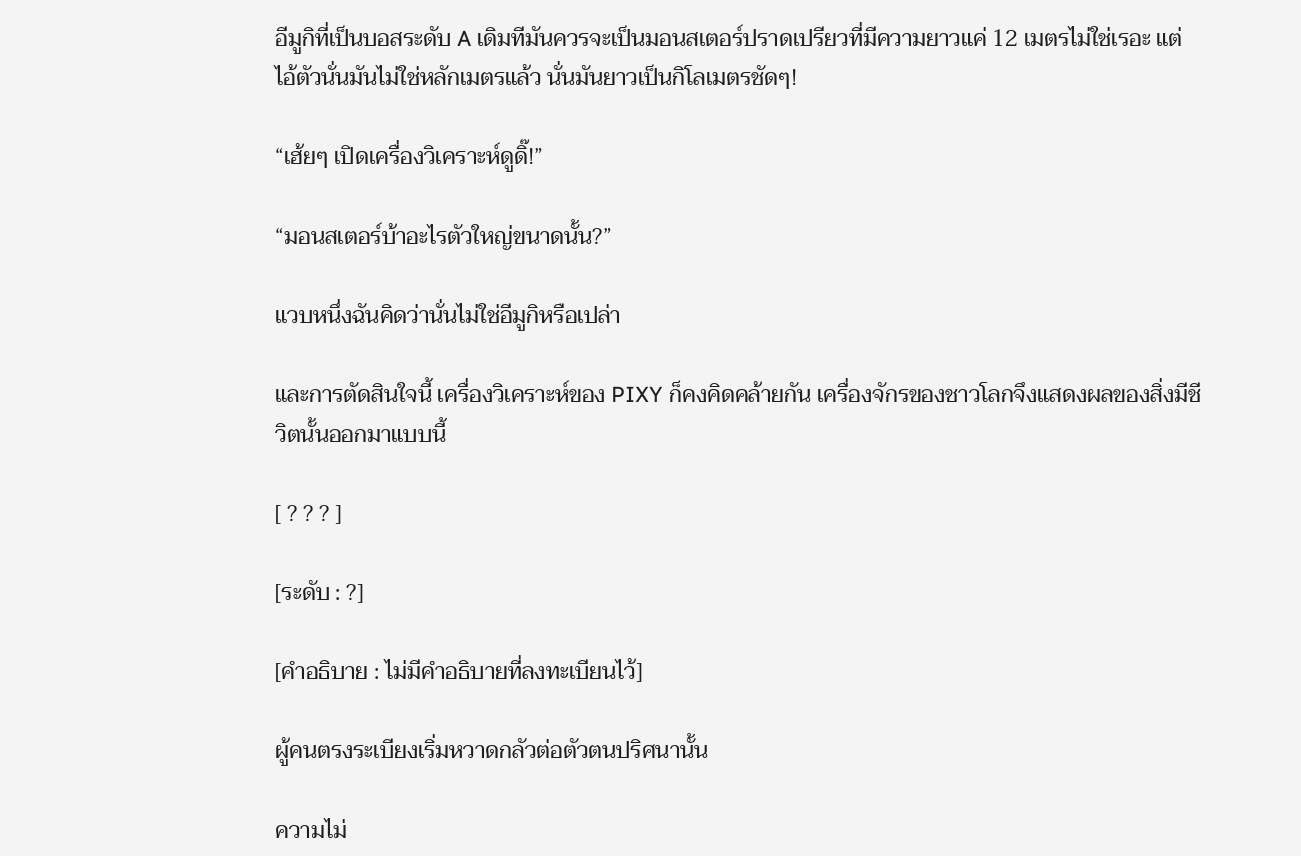อีมูกิที่เป็นบอสระดับ A เดิมทีมันควรจะเป็นมอนสเตอร์ปราดเปรียวที่มีความยาวแค่ 12 เมตรไม่ใช่เรอะ แต่ไอ้ตัวนั่นมันไม่ใช่หลักเมตรแล้ว นั่นมันยาวเป็นกิโลเมตรชัดๆ!

“เฮ้ยๆ เปิดเครื่องวิเคราะห์ดูดิ๊!”

“มอนสเตอร์บ้าอะไรตัวใหญ่ขนาดนั้น?”

แวบหนึ่งฉันคิดว่านั่นไม่ใช่อีมูกิหรือเปล่า

และการตัดสินใจนี้ เครื่องวิเคราะห์ของ PIXY ก็คงคิดคล้ายกัน เครื่องจักรของชาวโลกจึงแสดงผลของสิ่งมีชีวิตนั้นออกมาแบบนี้

[ ? ? ? ]

[ระดับ : ?]

[คำอธิบาย : ไม่มีคำอธิบายที่ลงทะเบียนไว้]

ผู้คนตรงระเบียงเริ่มหวาดกลัวต่อตัวตนปริศนานั้น

ความไม่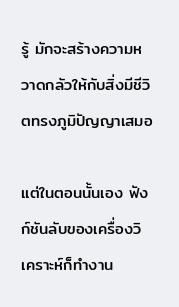รู้ มักจะสร้างความหวาดกลัวให้กับสิ่งมีชีวิตทรงภูมิปัญญาเสมอ

แต่ในตอนนั้นเอง ฟังก์ชันลับของเครื่องวิเคราะห์ก็ทำงาน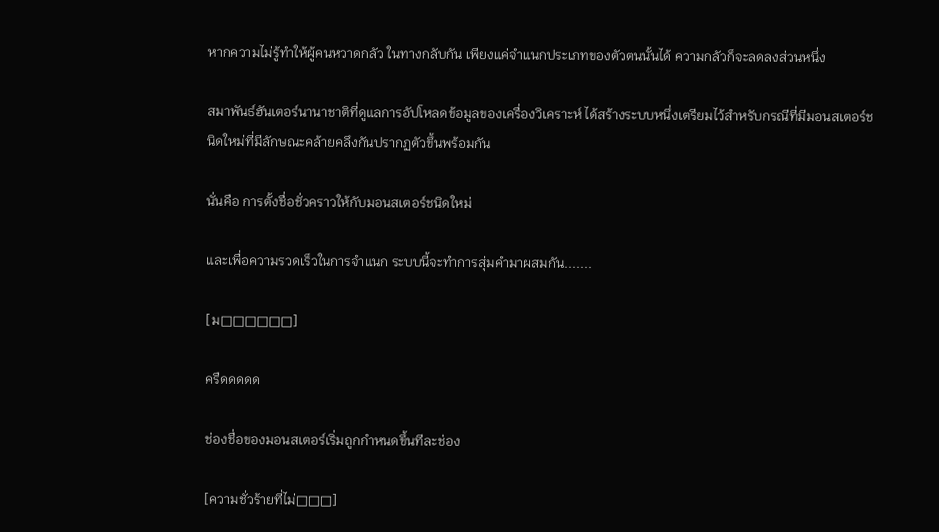หากความไม่รู้ทำให้ผู้คนหวาดกลัว ในทางกลับกัน เพียงแค่จำแนกประเภทของตัวตนนั้นได้ ความกลัวก็จะลดลงส่วนหนึ่ง

สมาพันธ์ฮันเตอร์นานาชาติที่ดูแลการอัปโหลดข้อมูลของเครื่องวิเคราะห์ ได้สร้างระบบหนึ่งเตรียมไว้สำหรับกรณีที่มีมอนสเตอร์ชนิดใหม่ที่มีลักษณะคล้ายคลึงกันปรากฏตัวขึ้นพร้อมกัน

นั่นคือ การตั้งชื่อชั่วคราวให้กับมอนสเตอร์ชนิดใหม่

และเพื่อความรวดเร็วในการจำแนก ระบบนี้จะทำการสุ่มคำมาผสมกัน.......

[ม□□□□□□]

ครืดดดดด

ช่องชื่อของมอนสเตอร์เริ่มถูกกำหนดขึ้นทีละช่อง

[ความชั่วร้ายที่ไม่□□□]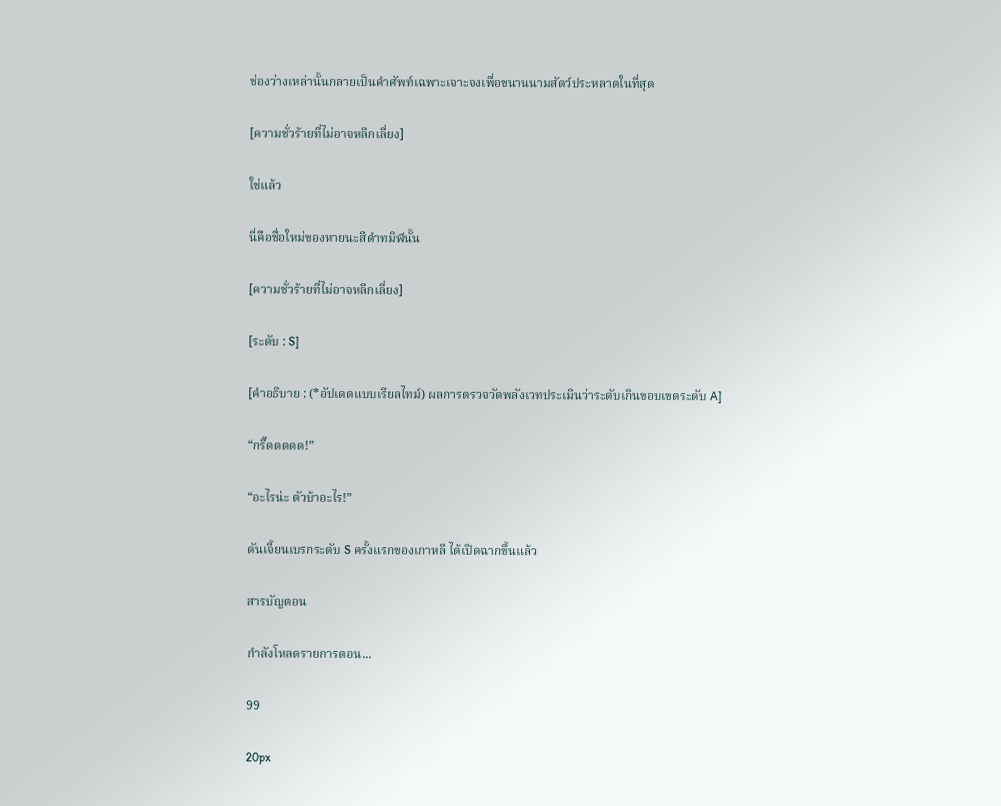ช่องว่างเหล่านั้นกลายเป็นคำศัพท์เฉพาะเจาะจงเพื่อขนานนามสัตว์ประหลาดในที่สุด

[ความชั่วร้ายที่ไม่อาจหลีกเลี่ยง]

ใช่แล้ว

นี่คือชื่อใหม่ของหายนะสีดำทมิฬนั้น

[ความชั่วร้ายที่ไม่อาจหลีกเลี่ยง]

[ระดับ : S]

[คำอธิบาย : (*อัปเดตแบบเรียลไทม์) ผลการตรวจวัดพลังเวทประเมินว่าระดับเกินขอบเขตระดับ A]

“กรี๊ดดดดด!”

“อะไรน่ะ ตัวบ้าอะไร!”

ดันเจี้ยนเบรกระดับ S ครั้งแรกของเกาหลี ได้เปิดฉากขึ้นแล้ว

สารบัญตอน

กำลังโหลดรายการตอน...

99

20px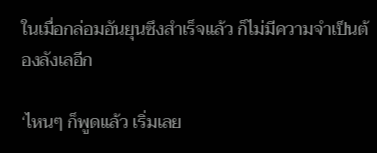ในเมื่อกล่อมอันยุนซึงสำเร็จแล้ว ก็ไม่มีความจำเป็นต้องลังเลอีก

‘ไหนๆ ก็พูดแล้ว เริ่มเลย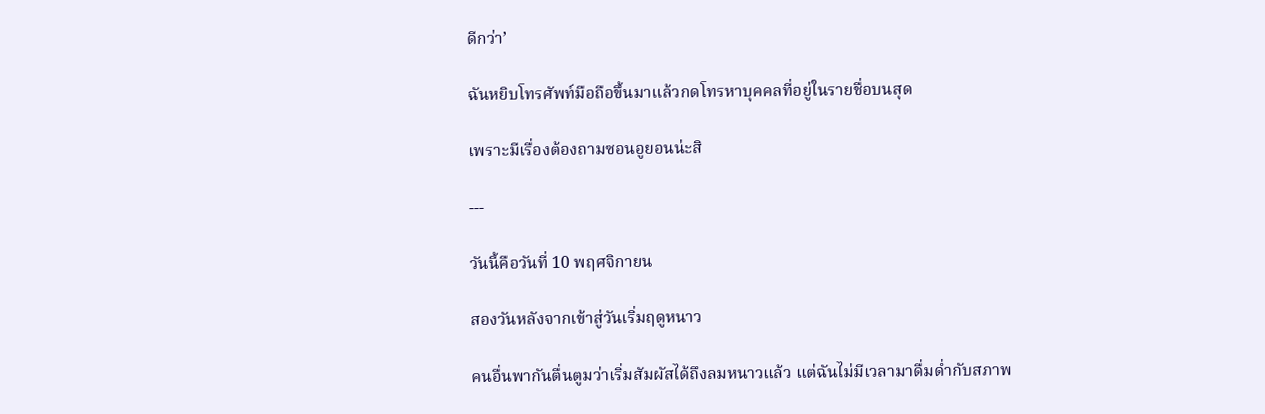ดีกว่า’

ฉันหยิบโทรศัพท์มือถือขึ้นมาแล้วกดโทรหาบุคคลที่อยู่ในรายชื่อบนสุด

เพราะมีเรื่องต้องถามซอนอูยอนน่ะสิ

---

วันนี้คือวันที่ 10 พฤศจิกายน

สองวันหลังจากเข้าสู่วันเริ่มฤดูหนาว

คนอื่นพากันตื่นตูมว่าเริ่มสัมผัสได้ถึงลมหนาวแล้ว แต่ฉันไม่มีเวลามาดื่มด่ำกับสภาพ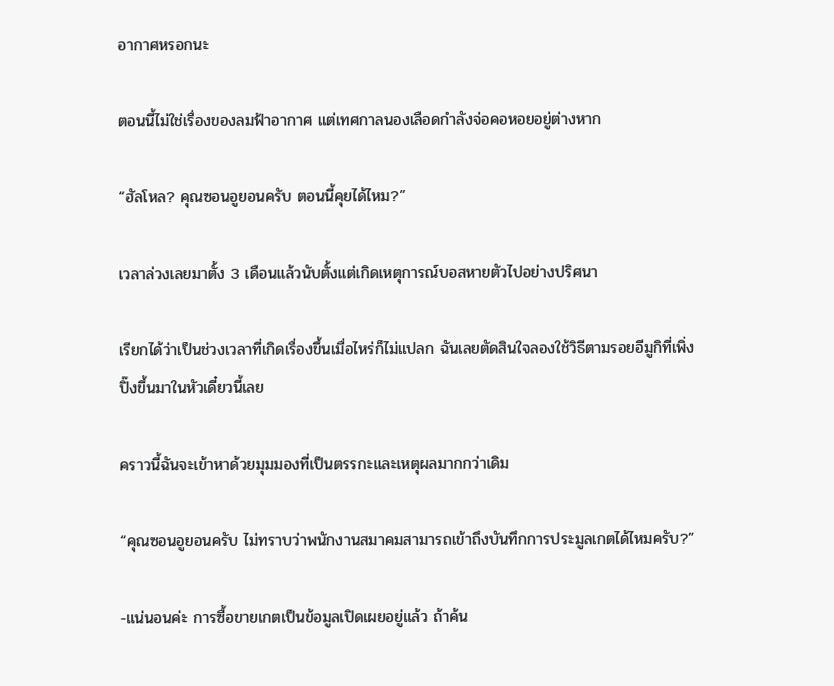อากาศหรอกนะ

ตอนนี้ไม่ใช่เรื่องของลมฟ้าอากาศ แต่เทศกาลนองเลือดกำลังจ่อคอหอยอยู่ต่างหาก

“ฮัลโหล? คุณซอนอูยอนครับ ตอนนี้คุยได้ไหม?”

เวลาล่วงเลยมาตั้ง 3 เดือนแล้วนับตั้งแต่เกิดเหตุการณ์บอสหายตัวไปอย่างปริศนา

เรียกได้ว่าเป็นช่วงเวลาที่เกิดเรื่องขึ้นเมื่อไหร่ก็ไม่แปลก ฉันเลยตัดสินใจลองใช้วิธีตามรอยอีมูกิที่เพิ่งปิ๊งขึ้นมาในหัวเดี๋ยวนี้เลย

คราวนี้ฉันจะเข้าหาด้วยมุมมองที่เป็นตรรกะและเหตุผลมากกว่าเดิม

“คุณซอนอูยอนครับ ไม่ทราบว่าพนักงานสมาคมสามารถเข้าถึงบันทึกการประมูลเกตได้ไหมครับ?”

-แน่นอนค่ะ การซื้อขายเกตเป็นข้อมูลเปิดเผยอยู่แล้ว ถ้าค้น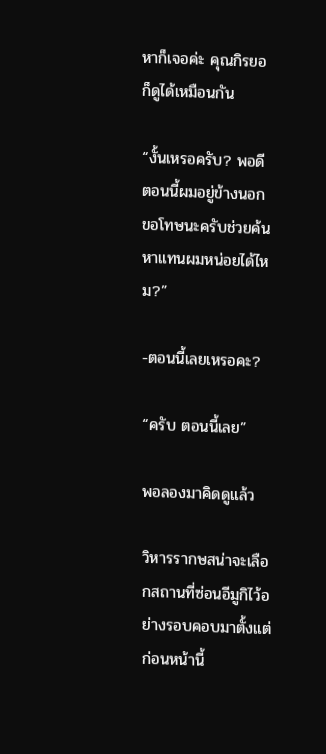หาก็เจอค่ะ คุณกิรยอก็ดูได้เหมือนกัน

“งั้นเหรอครับ? พอดีตอนนี้ผมอยู่ข้างนอก ขอโทษนะครับช่วยค้นหาแทนผมหน่อยได้ไหม?”

-ตอนนี้เลยเหรอคะ?

“ครับ ตอนนี้เลย”

พอลองมาคิดดูแล้ว

วิหารรากษสน่าจะเลือกสถานที่ซ่อนอีมูกิไว้อย่างรอบคอบมาตั้งแต่ก่อนหน้านี้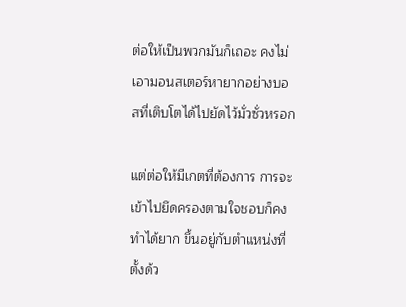ต่อให้เป็นพวกมันก็เถอะ คงไม่เอามอนสเตอร์หายากอย่างบอสที่เติบโตได้ไปยัดไว้มั่วซั่วหรอก

แต่ต่อให้มีเกตที่ต้องการ การจะเข้าไปยึดครองตามใจชอบก็คงทำได้ยาก ขึ้นอยู่กับตำแหน่งที่ตั้งด้ว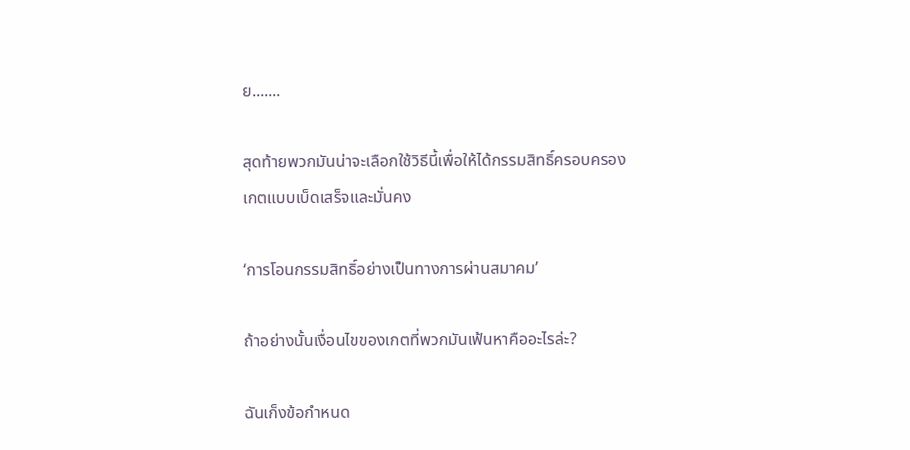ย.......

สุดท้ายพวกมันน่าจะเลือกใช้วิธีนี้เพื่อให้ได้กรรมสิทธิ์ครอบครองเกตแบบเบ็ดเสร็จและมั่นคง

‘การโอนกรรมสิทธิ์อย่างเป็นทางการผ่านสมาคม’

ถ้าอย่างนั้นเงื่อนไขของเกตที่พวกมันเฟ้นหาคืออะไรล่ะ?

ฉันเก็งข้อกำหนด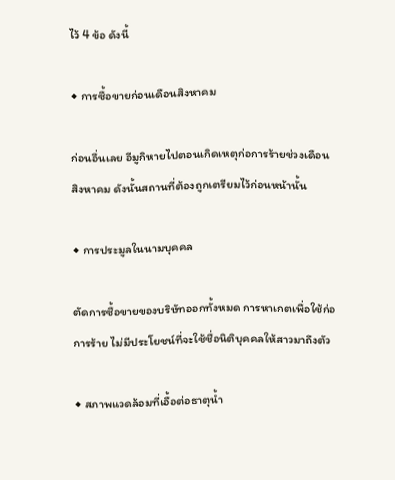ไว้ 4 ข้อ ดังนี้

◆ การซื้อขายก่อนเดือนสิงหาคม

ก่อนอื่นเลย อีมูกิหายไปตอนเกิดเหตุก่อการร้ายช่วงเดือนสิงหาคม ดังนั้นสถานที่ต้องถูกเตรียมไว้ก่อนหน้านั้น

◆ การประมูลในนามบุคคล

ตัดการซื้อขายของบริษัทออกทั้งหมด การหาเกตเพื่อใช้ก่อการร้าย ไม่มีประโยชน์ที่จะใช้ชื่อนิติบุคคลให้สาวมาถึงตัว

◆ สภาพแวดล้อมที่เอื้อต่อธาตุน้ำ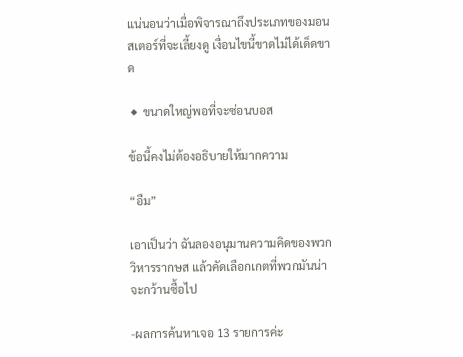แน่นอนว่าเมื่อพิจารณาถึงประเภทของมอนสเตอร์ที่จะเลี้ยงดู เงื่อนไขนี้ขาดไม่ได้เด็ดขาด

◆ ขนาดใหญ่พอที่จะซ่อนบอส

ข้อนี้คงไม่ต้องอธิบายให้มากความ

“อืม”

เอาเป็นว่า ฉันลองอนุมานความคิดของพวกวิหารรากษส แล้วคัดเลือกเกตที่พวกมันน่าจะกว้านซื้อไป

-ผลการค้นหาเจอ 13 รายการค่ะ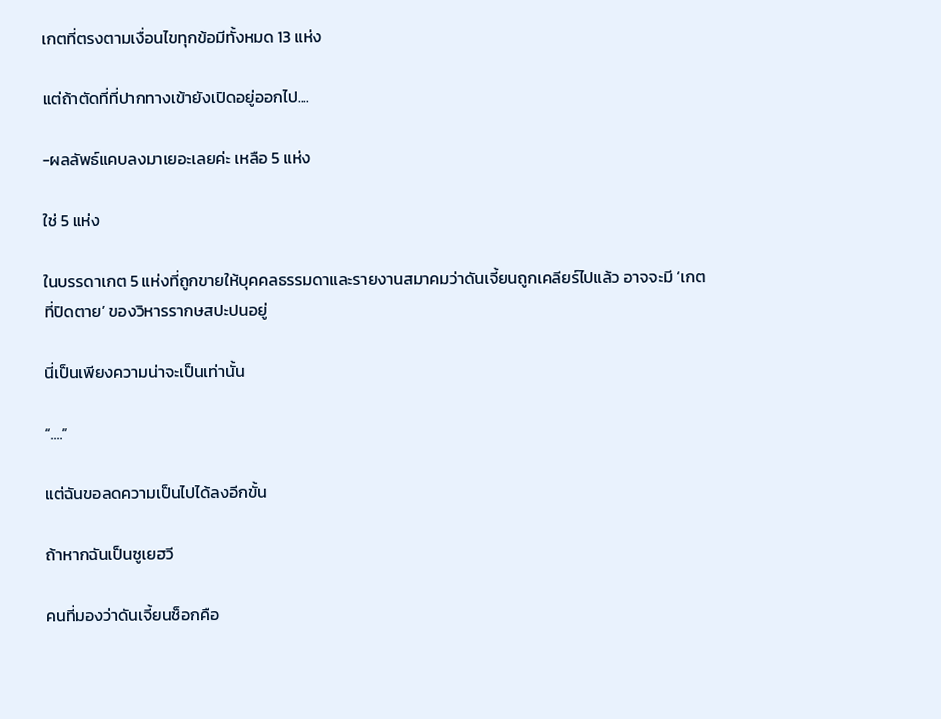เกตที่ตรงตามเงื่อนไขทุกข้อมีทั้งหมด 13 แห่ง

แต่ถ้าตัดที่ที่ปากทางเข้ายังเปิดอยู่ออกไป....

-ผลลัพธ์แคบลงมาเยอะเลยค่ะ เหลือ 5 แห่ง

ใช่ 5 แห่ง

ในบรรดาเกต 5 แห่งที่ถูกขายให้บุคคลธรรมดาและรายงานสมาคมว่าดันเจี้ยนถูกเคลียร์ไปแล้ว อาจจะมี ‘เกตที่ปิดตาย’ ของวิหารรากษสปะปนอยู่

นี่เป็นเพียงความน่าจะเป็นเท่านั้น

“....”

แต่ฉันขอลดความเป็นไปได้ลงอีกขั้น

ถ้าหากฉันเป็นซูเยฮวี

คนที่มองว่าดันเจี้ยนช็อกคือ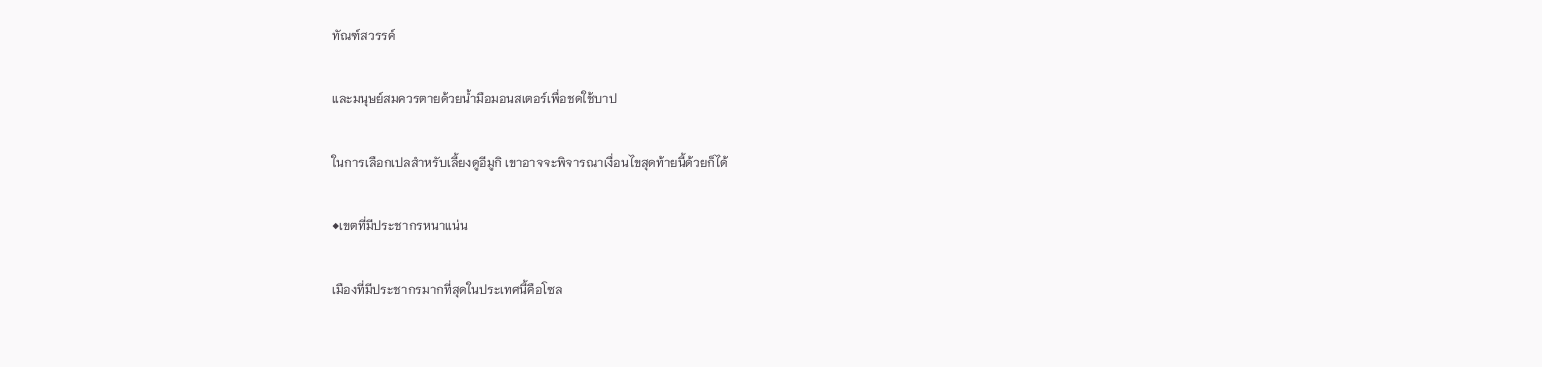ทัณฑ์สวรรค์

และมนุษย์สมควรตายด้วยน้ำมือมอนสเตอร์เพื่อชดใช้บาป

ในการเลือกเปลสำหรับเลี้ยงดูอีมูกิ เขาอาจจะพิจารณาเงื่อนไขสุดท้ายนี้ด้วยก็ได้

◆เขตที่มีประชากรหนาแน่น

เมืองที่มีประชากรมากที่สุดในประเทศนี้คือโซล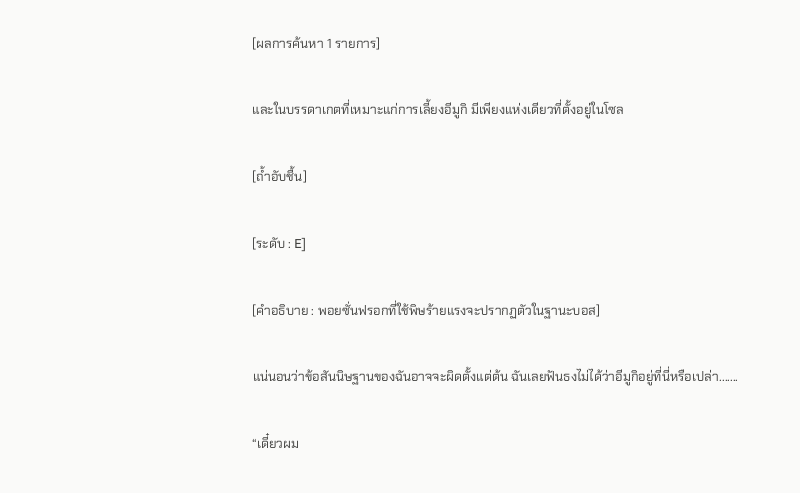[ผลการค้นหา 1 รายการ]

และในบรรดาเกตที่เหมาะแก่การเลี้ยงอีมูกิ มีเพียงแห่งเดียวที่ตั้งอยู่ในโซล

[ถ้ำอับชื้น]

[ระดับ : E]

[คำอธิบาย : พอยซั่นฟรอกที่ใช้พิษร้ายแรงจะปรากฏตัวในฐานะบอส]

แน่นอนว่าข้อสันนิษฐานของฉันอาจจะผิดตั้งแต่ต้น ฉันเลยฟันธงไม่ได้ว่าอีมูกิอยู่ที่นี่หรือเปล่า.......

“เดี๋ยวผม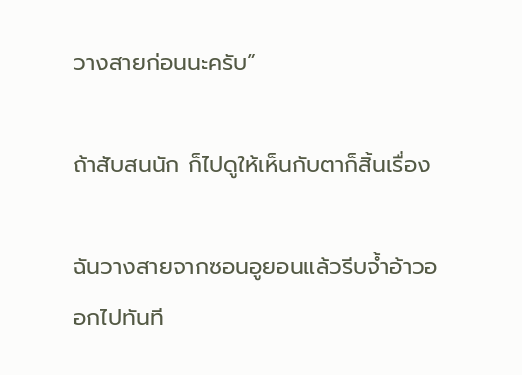วางสายก่อนนะครับ”

ถ้าสับสนนัก ก็ไปดูให้เห็นกับตาก็สิ้นเรื่อง

ฉันวางสายจากซอนอูยอนแล้วรีบจ้ำอ้าวออกไปทันที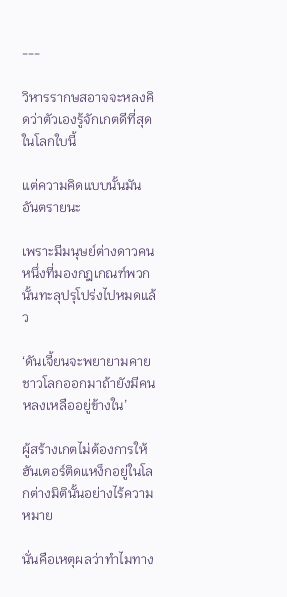---

วิหารรากษสอาจจะหลงคิดว่าตัวเองรู้จักเกตดีที่สุดในโลกใบนี้

แต่ความคิดแบบนั้นมันอันตรายนะ

เพราะมีมนุษย์ต่างดาวคนหนึ่งที่มองกฎเกณฑ์พวกนั้นทะลุปรุโปร่งไปหมดแล้ว

‘ดันเจี้ยนจะพยายามคายชาวโลกออกมาถ้ายังมีคนหลงเหลืออยู่ข้างใน’

ผู้สร้างเกตไม่ต้องการให้ฮันเตอร์ติดแหง็กอยู่ในโลกต่างมิตินั้นอย่างไร้ความหมาย

นั่นคือเหตุผลว่าทำไมทาง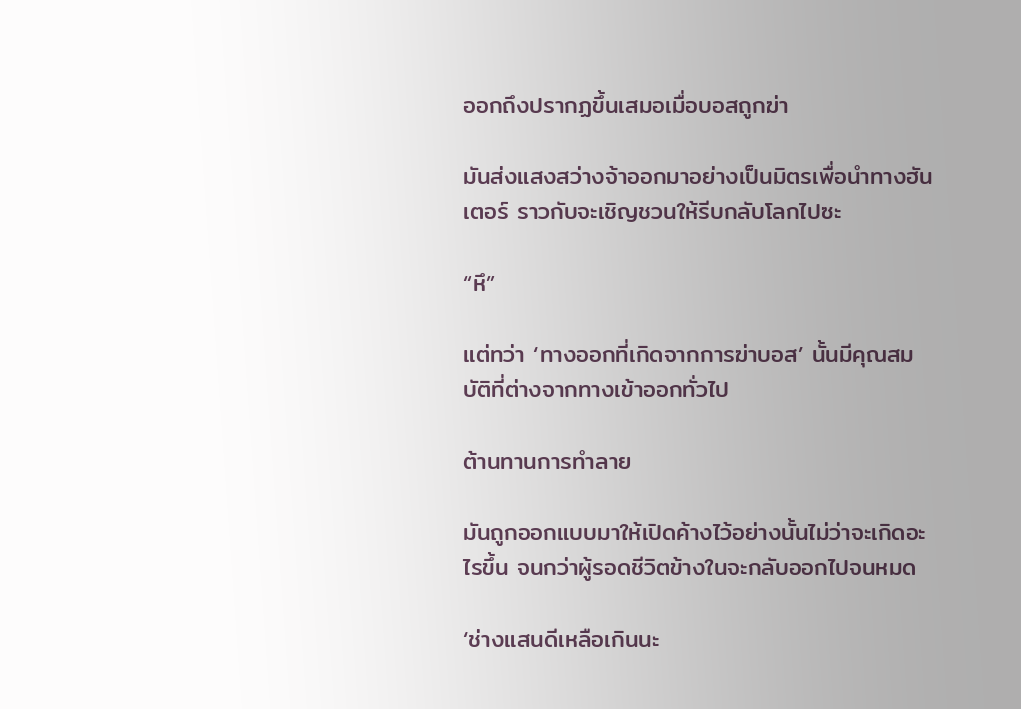ออกถึงปรากฏขึ้นเสมอเมื่อบอสถูกฆ่า

มันส่งแสงสว่างจ้าออกมาอย่างเป็นมิตรเพื่อนำทางฮันเตอร์ ราวกับจะเชิญชวนให้รีบกลับโลกไปซะ

“หึ”

แต่ทว่า ‘ทางออกที่เกิดจากการฆ่าบอส’ นั้นมีคุณสมบัติที่ต่างจากทางเข้าออกทั่วไป

ต้านทานการทำลาย

มันถูกออกแบบมาให้เปิดค้างไว้อย่างนั้นไม่ว่าจะเกิดอะไรขึ้น จนกว่าผู้รอดชีวิตข้างในจะกลับออกไปจนหมด

‘ช่างแสนดีเหลือเกินนะ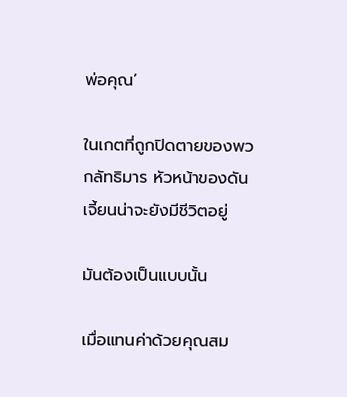พ่อคุณ’

ในเกตที่ถูกปิดตายของพวกลัทธิมาร หัวหน้าของดันเจี้ยนน่าจะยังมีชีวิตอยู่

มันต้องเป็นแบบนั้น

เมื่อแทนค่าด้วยคุณสม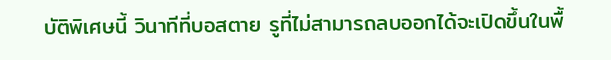บัติพิเศษนี้ วินาทีที่บอสตาย รูที่ไม่สามารถลบออกได้จะเปิดขึ้นในพื้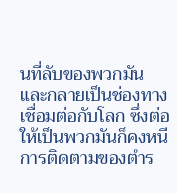นที่ลับของพวกมัน และกลายเป็นช่องทางเชื่อมต่อกับโลก ซึ่งต่อให้เป็นพวกมันก็คงหนีการติดตามของตำร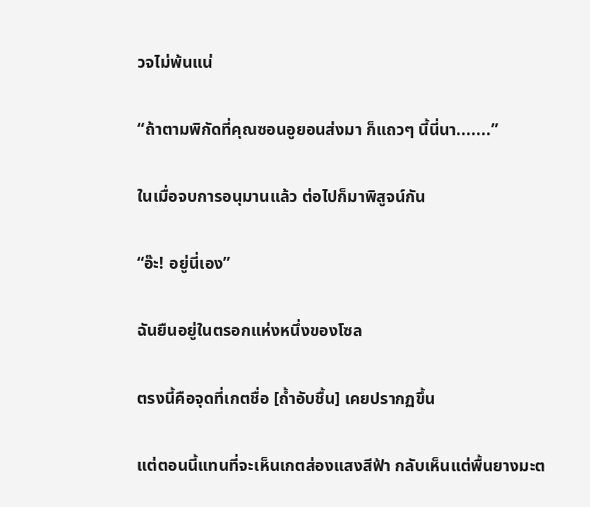วจไม่พ้นแน่

“ถ้าตามพิกัดที่คุณซอนอูยอนส่งมา ก็แถวๆ นี้นี่นา.......”

ในเมื่อจบการอนุมานแล้ว ต่อไปก็มาพิสูจน์กัน

“อ๊ะ! อยู่นี่เอง”

ฉันยืนอยู่ในตรอกแห่งหนึ่งของโซล

ตรงนี้คือจุดที่เกตชื่อ [ถ้ำอับชื้น] เคยปรากฏขึ้น

แต่ตอนนี้แทนที่จะเห็นเกตส่องแสงสีฟ้า กลับเห็นแต่พื้นยางมะต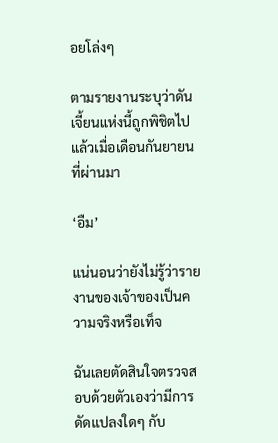อยโล่งๆ

ตามรายงานระบุว่าดันเจี้ยนแห่งนี้ถูกพิชิตไปแล้วเมื่อเดือนกันยายนที่ผ่านมา

‘อืม’

แน่นอนว่ายังไม่รู้ว่ารายงานของเจ้าของเป็นความจริงหรือเท็จ

ฉันเลยตัดสินใจตรวจสอบด้วยตัวเองว่ามีการดัดแปลงใดๆ กับ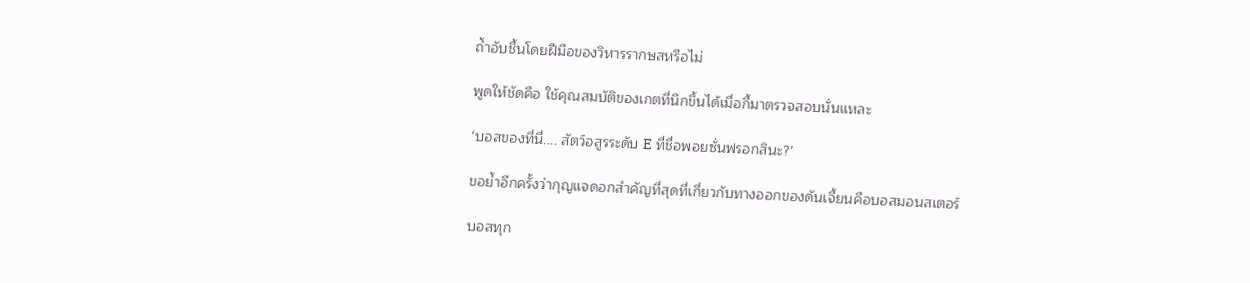ถ้ำอับชื้นโดยฝีมือของวิหารรากษสหรือไม่

พูดให้ชัดคือ ใช้คุณสมบัติของเกตที่นึกขึ้นได้เมื่อกี้มาตรวจสอบนั่นแหละ

‘บอสของที่นี่.... สัตว์อสูรระดับ E ที่ชื่อพอยซั่นฟรอกสินะ?’

ขอย้ำอีกครั้งว่ากุญแจดอกสำคัญที่สุดที่เกี่ยวกับทางออกของดันเจี้ยนคือบอสมอนสเตอร์

บอสทุก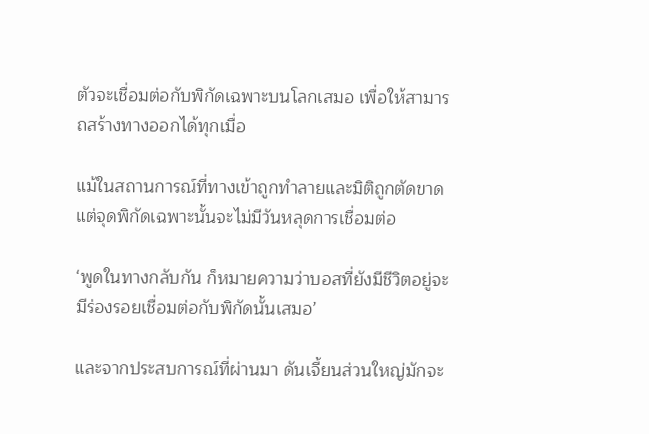ตัวจะเชื่อมต่อกับพิกัดเฉพาะบนโลกเสมอ เพื่อให้สามารถสร้างทางออกได้ทุกเมื่อ

แม้ในสถานการณ์ที่ทางเข้าถูกทำลายและมิติถูกตัดขาด แต่จุดพิกัดเฉพาะนั้นจะไม่มีวันหลุดการเชื่อมต่อ

‘พูดในทางกลับกัน ก็หมายความว่าบอสที่ยังมีชีวิตอยู่จะมีร่องรอยเชื่อมต่อกับพิกัดนั้นเสมอ’

และจากประสบการณ์ที่ผ่านมา ดันเจี้ยนส่วนใหญ่มักจะ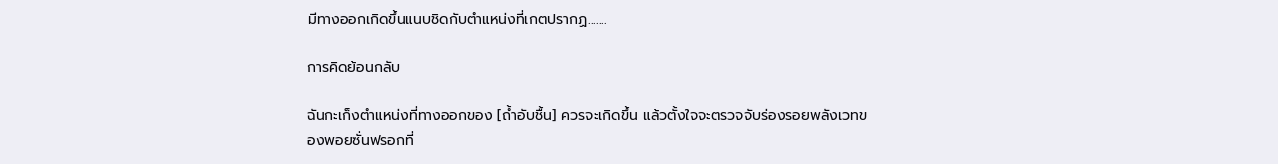มีทางออกเกิดขึ้นแนบชิดกับตำแหน่งที่เกตปรากฏ.......

การคิดย้อนกลับ

ฉันกะเก็งตำแหน่งที่ทางออกของ [ถ้ำอับชื้น] ควรจะเกิดขึ้น แล้วตั้งใจจะตรวจจับร่องรอยพลังเวทของพอยซั่นฟรอกที่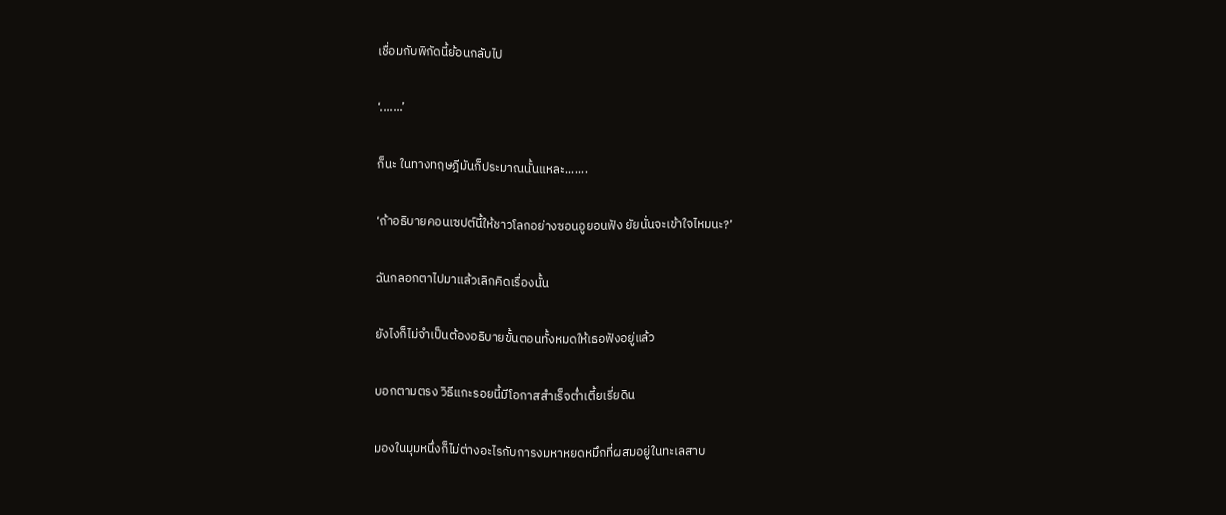เชื่อมกับพิกัดนี้ย้อนกลับไป

‘.......’

ก็นะ ในทางทฤษฎีมันก็ประมาณนั้นแหละ.......

‘ถ้าอธิบายคอนเซปต์นี้ให้ชาวโลกอย่างซอนอูยอนฟัง ยัยนั่นจะเข้าใจไหมนะ?’

ฉันกลอกตาไปมาแล้วเลิกคิดเรื่องนั้น

ยังไงก็ไม่จำเป็นต้องอธิบายขั้นตอนทั้งหมดให้เธอฟังอยู่แล้ว

บอกตามตรง วิธีแกะรอยนี้มีโอกาสสำเร็จต่ำเตี้ยเรี่ยดิน

มองในมุมหนึ่งก็ไม่ต่างอะไรกับการงมหาหยดหมึกที่ผสมอยู่ในทะเลสาบ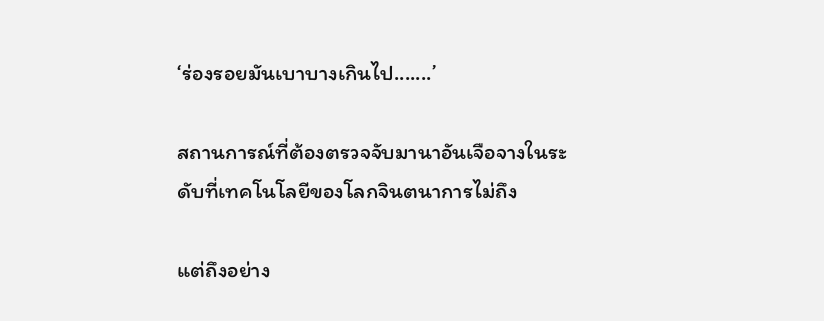‘ร่องรอยมันเบาบางเกินไป.......’

สถานการณ์ที่ต้องตรวจจับมานาอันเจือจางในระดับที่เทคโนโลยีของโลกจินตนาการไม่ถึง

แต่ถึงอย่าง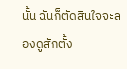นั้น ฉันก็ตัดสินใจจะลองดูสักตั้ง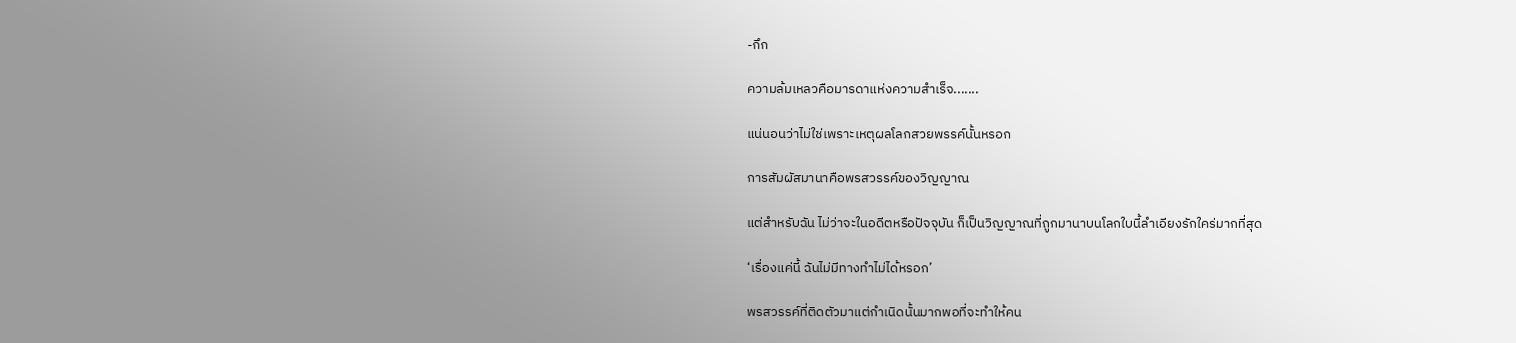-กึก

ความล้มเหลวคือมารดาแห่งความสำเร็จ.......

แน่นอนว่าไม่ใช่เพราะเหตุผลโลกสวยพรรค์นั้นหรอก

การสัมผัสมานาคือพรสวรรค์ของวิญญาณ

แต่สำหรับฉัน ไม่ว่าจะในอดีตหรือปัจจุบัน ก็เป็นวิญญาณที่ถูกมานาบนโลกใบนี้ลำเอียงรักใคร่มากที่สุด

‘เรื่องแค่นี้ ฉันไม่มีทางทำไม่ได้หรอก’

พรสวรรค์ที่ติดตัวมาแต่กำเนิดนั้นมากพอที่จะทำให้คน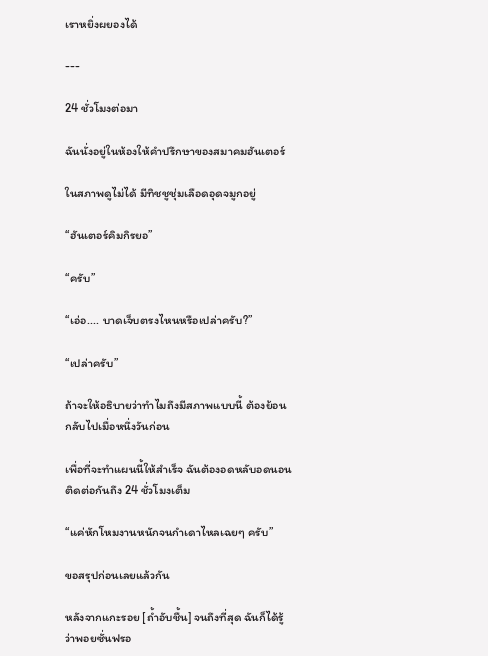เราหยิ่งผยองได้

---

24 ชั่วโมงต่อมา

ฉันนั่งอยู่ในห้องให้คำปรึกษาของสมาคมฮันเตอร์

ในสภาพดูไม่ได้ มีทิชชูชุ่มเลือดอุดจมูกอยู่

“ฮันเตอร์คิมกิรยอ”

“ครับ”

“เอ่อ.... บาดเจ็บตรงไหนหรือเปล่าครับ?”

“เปล่าครับ”

ถ้าจะให้อธิบายว่าทำไมถึงมีสภาพแบบนี้ ต้องย้อนกลับไปเมื่อหนึ่งวันก่อน

เพื่อที่จะทำแผนนี้ให้สำเร็จ ฉันต้องอดหลับอดนอนติดต่อกันถึง 24 ชั่วโมงเต็ม

“แค่หักโหมงานหนักจนกำเดาไหลเฉยๆ ครับ”

ขอสรุปก่อนเลยแล้วกัน

หลังจากแกะรอย [ถ้ำอับชื้น] จนถึงที่สุด ฉันก็ได้รู้ว่าพอยซั่นฟรอ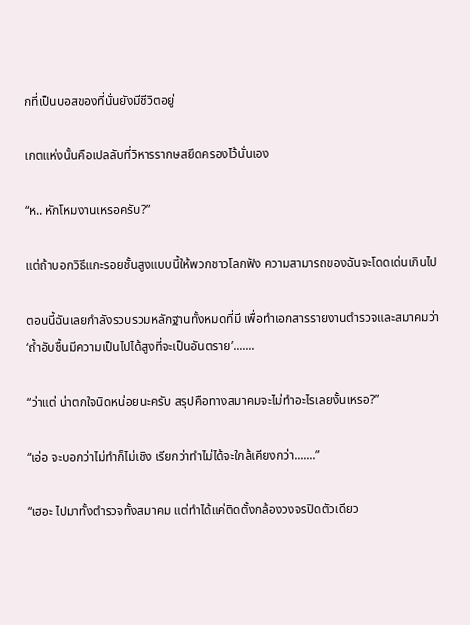กที่เป็นบอสของที่นั่นยังมีชีวิตอยู่

เกตแห่งนั้นคือเปลลับที่วิหารรากษสยึดครองไว้นั่นเอง

“ห.. หักโหมงานเหรอครับ?”

แต่ถ้าบอกวิธีแกะรอยชั้นสูงแบบนี้ให้พวกชาวโลกฟัง ความสามารถของฉันจะโดดเด่นเกินไป

ตอนนี้ฉันเลยกำลังรวบรวมหลักฐานทั้งหมดที่มี เพื่อทำเอกสารรายงานตำรวจและสมาคมว่า ‘ถ้ำอับชื้นมีความเป็นไปได้สูงที่จะเป็นอันตราย’.......

“ว่าแต่ น่าตกใจนิดหน่อยนะครับ สรุปคือทางสมาคมจะไม่ทำอะไรเลยงั้นเหรอ?”

“เอ่อ จะบอกว่าไม่ทำก็ไม่เชิง เรียกว่าทำไม่ได้จะใกล้เคียงกว่า.......”

“เฮอะ ไปมาทั้งตำรวจทั้งสมาคม แต่ทำได้แค่ติดตั้งกล้องวงจรปิดตัวเดียว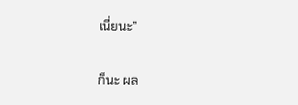เนี่ยนะ”

ก็นะ ผล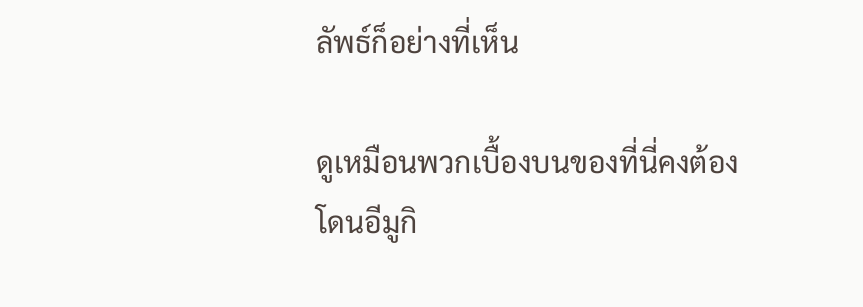ลัพธ์ก็อย่างที่เห็น

ดูเหมือนพวกเบื้องบนของที่นี่คงต้องโดนอีมูกิ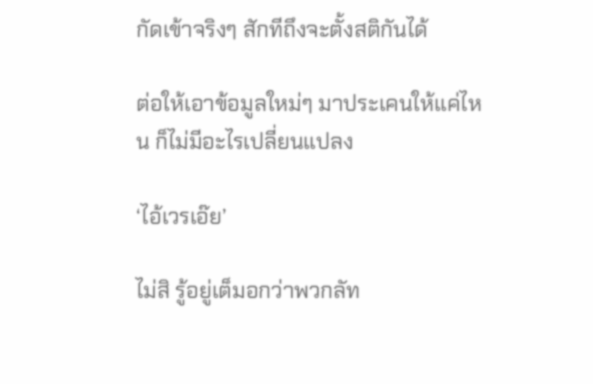กัดเข้าจริงๆ สักทีถึงจะตั้งสติกันได้

ต่อให้เอาข้อมูลใหม่ๆ มาประเคนให้แค่ไหน ก็ไม่มีอะไรเปลี่ยนแปลง

‘ไอ้เวรเอ๊ย’

ไม่สิ รู้อยู่เต็มอกว่าพวกลัท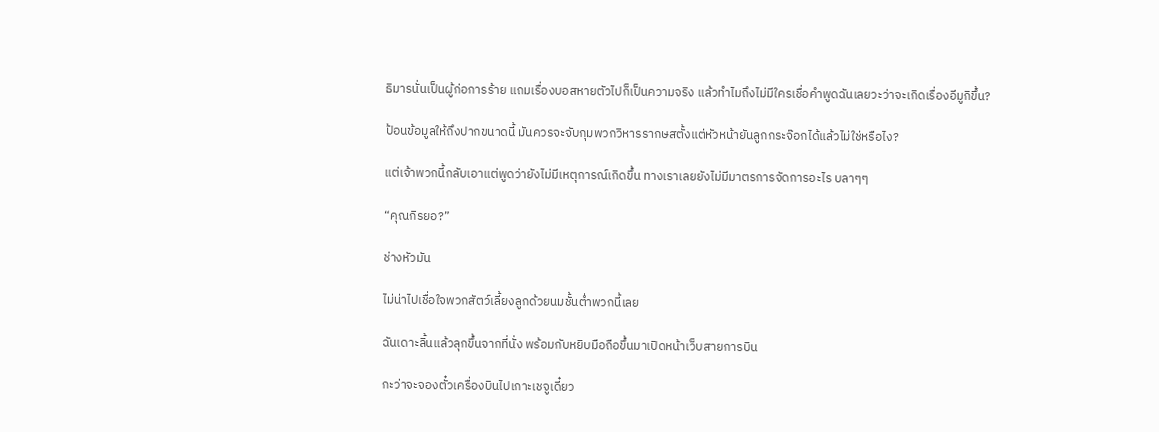ธิมารนั่นเป็นผู้ก่อการร้าย แถมเรื่องบอสหายตัวไปก็เป็นความจริง แล้วทำไมถึงไม่มีใครเชื่อคำพูดฉันเลยวะว่าจะเกิดเรื่องอีมูกิขึ้น?

ป้อนข้อมูลให้ถึงปากขนาดนี้ มันควรจะจับกุมพวกวิหารรากษสตั้งแต่หัวหน้ายันลูกกระจ๊อกได้แล้วไม่ใช่หรือไง?

แต่เจ้าพวกนี้กลับเอาแต่พูดว่ายังไม่มีเหตุการณ์เกิดขึ้น ทางเราเลยยังไม่มีมาตรการจัดการอะไร บลาๆๆ

“คุณกิรยอ?”

ช่างหัวมัน

ไม่น่าไปเชื่อใจพวกสัตว์เลี้ยงลูกด้วยนมชั้นต่ำพวกนี้เลย

ฉันเดาะลิ้นแล้วลุกขึ้นจากที่นั่ง พร้อมกับหยิบมือถือขึ้นมาเปิดหน้าเว็บสายการบิน

กะว่าจะจองตั๋วเครื่องบินไปเกาะเชจูเดี๋ยว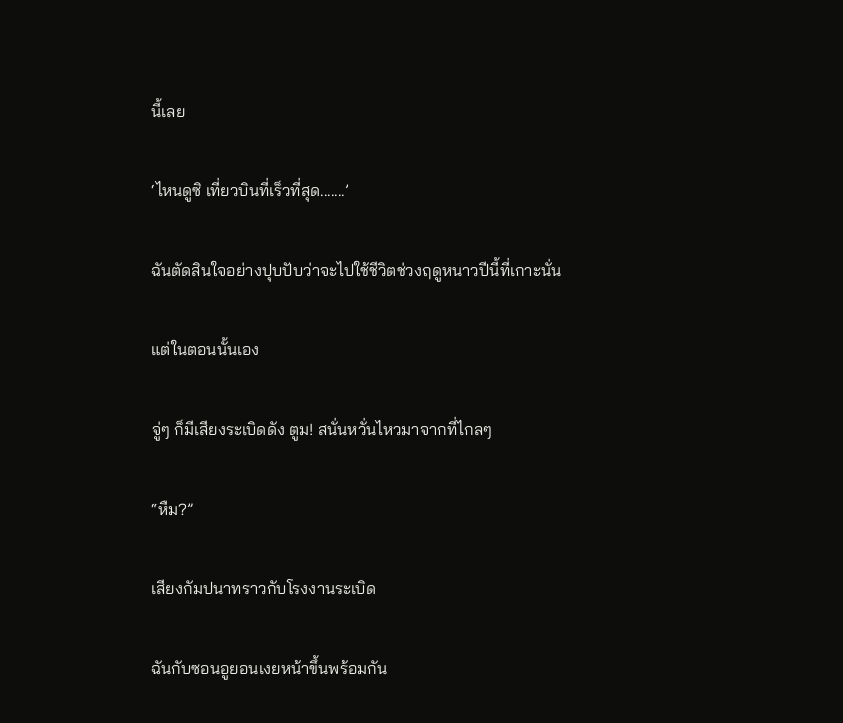นี้เลย

‘ไหนดูซิ เที่ยวบินที่เร็วที่สุด.......’

ฉันตัดสินใจอย่างปุบปับว่าจะไปใช้ชีวิตช่วงฤดูหนาวปีนี้ที่เกาะนั่น

แต่ในตอนนั้นเอง

จู่ๆ ก็มีเสียงระเบิดดัง ตูม! สนั่นหวั่นไหวมาจากที่ไกลๆ

“หืม?”

เสียงกัมปนาทราวกับโรงงานระเบิด

ฉันกับซอนอูยอนเงยหน้าขึ้นพร้อมกัน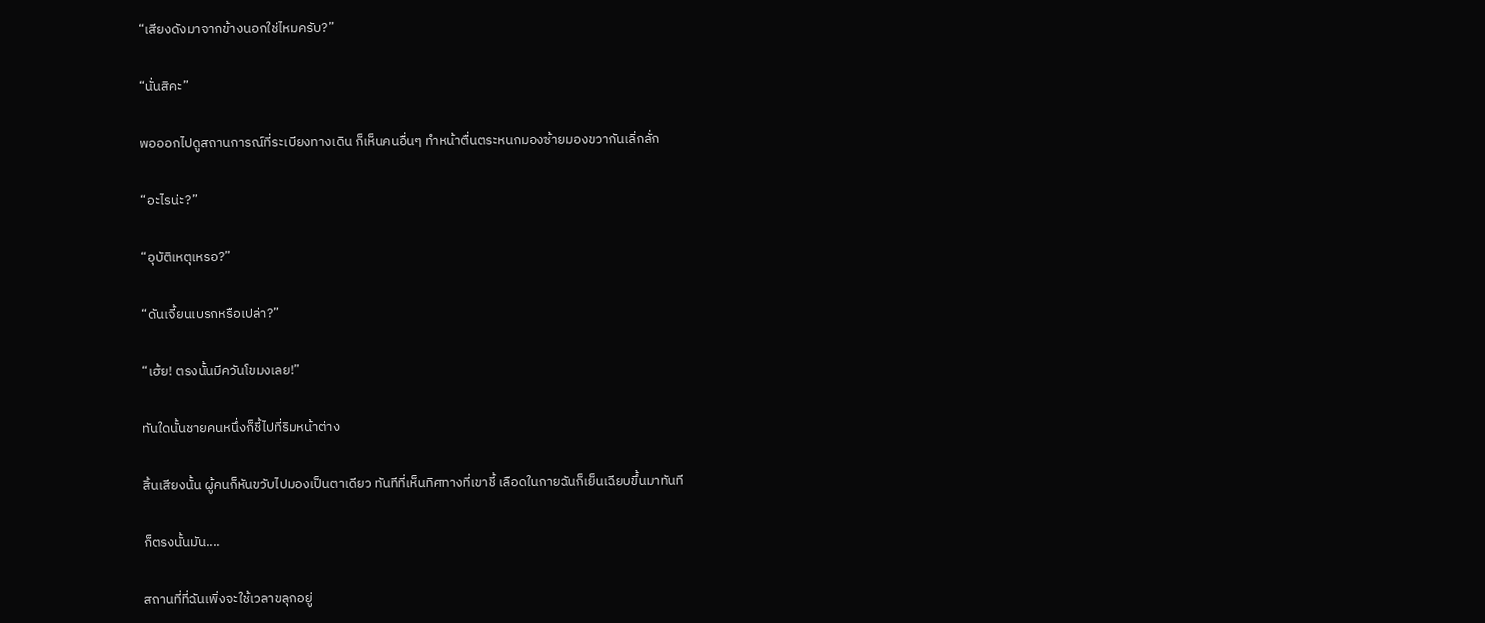“เสียงดังมาจากข้างนอกใช่ไหมครับ?”

“นั่นสิคะ”

พอออกไปดูสถานการณ์ที่ระเบียงทางเดิน ก็เห็นคนอื่นๆ ทำหน้าตื่นตระหนกมองซ้ายมองขวากันเลิ่กลั่ก

“อะไรน่ะ?”

“อุบัติเหตุเหรอ?”

“ดันเจี้ยนเบรกหรือเปล่า?”

“เฮ้ย! ตรงนั้นมีควันโขมงเลย!”

ทันใดนั้นชายคนหนึ่งก็ชี้ไปที่ริมหน้าต่าง

สิ้นเสียงนั้น ผู้คนก็หันขวับไปมองเป็นตาเดียว ทันทีที่เห็นทิศทางที่เขาชี้ เลือดในกายฉันก็เย็นเฉียบขึ้นมาทันที

ก็ตรงนั้นมัน....

สถานที่ที่ฉันเพิ่งจะใช้เวลาขลุกอยู่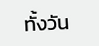ทั้งวัน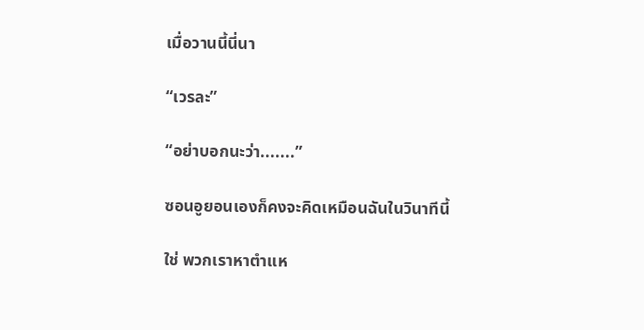เมื่อวานนี้นี่นา

“เวรละ”

“อย่าบอกนะว่า.......”

ซอนอูยอนเองก็คงจะคิดเหมือนฉันในวินาทีนี้

ใช่ พวกเราหาตำแห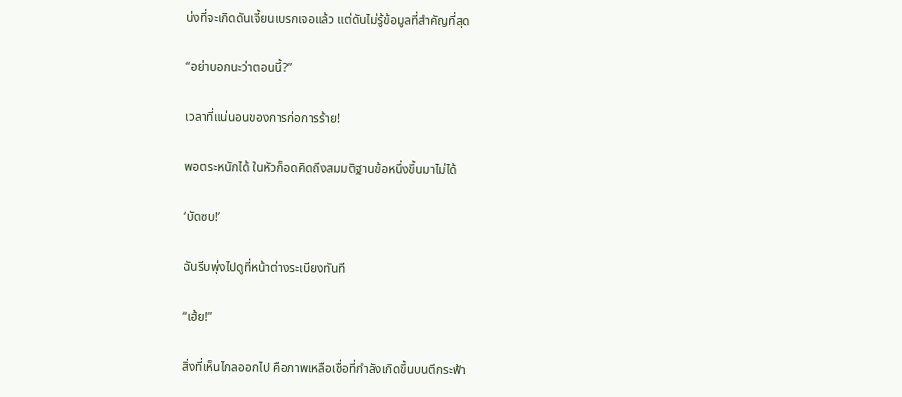น่งที่จะเกิดดันเจี้ยนเบรกเจอแล้ว แต่ดันไม่รู้ข้อมูลที่สำคัญที่สุด

“อย่าบอกนะว่าตอนนี้?”

เวลาที่แน่นอนของการก่อการร้าย!

พอตระหนักได้ ในหัวก็อดคิดถึงสมมติฐานข้อหนึ่งขึ้นมาไม่ได้

‘บัดซบ!’

ฉันรีบพุ่งไปดูที่หน้าต่างระเบียงทันที

“เฮ้ย!”

สิ่งที่เห็นไกลออกไป คือภาพเหลือเชื่อที่กำลังเกิดขึ้นบนตึกระฟ้า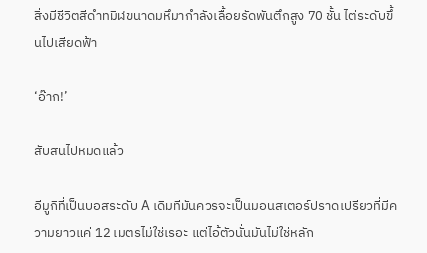สิ่งมีชีวิตสีดำทมิฬขนาดมหึมากำลังเลื้อยรัดพันตึกสูง 70 ชั้น ไต่ระดับขึ้นไปเสียดฟ้า

‘อ๊าก!’

สับสนไปหมดแล้ว

อีมูกิที่เป็นบอสระดับ A เดิมทีมันควรจะเป็นมอนสเตอร์ปราดเปรียวที่มีความยาวแค่ 12 เมตรไม่ใช่เรอะ แต่ไอ้ตัวนั่นมันไม่ใช่หลัก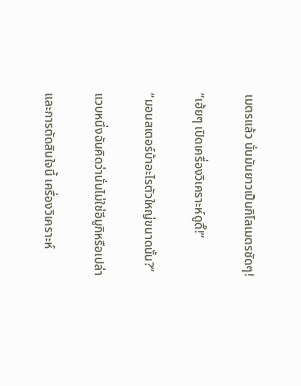เมตรแล้ว นั่นมันยาวเป็นกิโลเมตรชัดๆ!

“เฮ้ยๆ เปิดเครื่องวิเคราะห์ดูดิ๊!”

“มอนสเตอร์บ้าอะไรตัวใหญ่ขนาดนั้น?”

แวบหนึ่งฉันคิดว่านั่นไม่ใช่อีมูกิหรือเปล่า

และการตัดสินใจนี้ เครื่องวิเคราะห์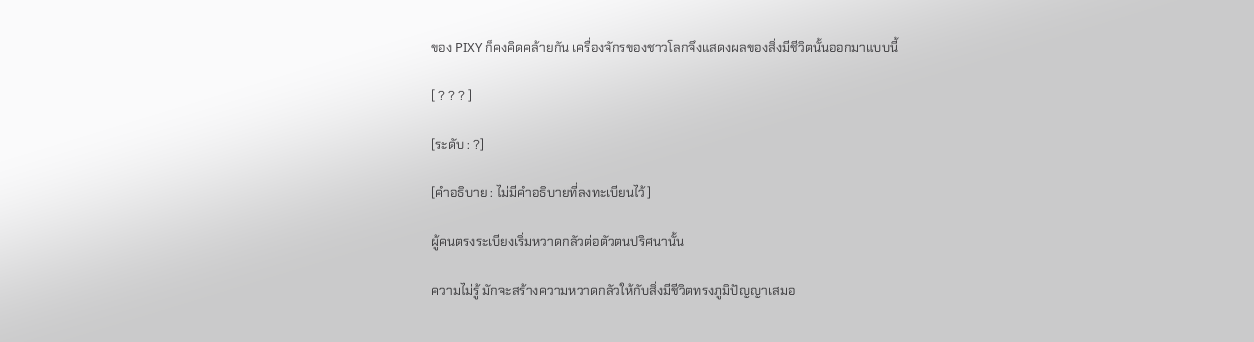ของ PIXY ก็คงคิดคล้ายกัน เครื่องจักรของชาวโลกจึงแสดงผลของสิ่งมีชีวิตนั้นออกมาแบบนี้

[ ? ? ? ]

[ระดับ : ?]

[คำอธิบาย : ไม่มีคำอธิบายที่ลงทะเบียนไว้]

ผู้คนตรงระเบียงเริ่มหวาดกลัวต่อตัวตนปริศนานั้น

ความไม่รู้ มักจะสร้างความหวาดกลัวให้กับสิ่งมีชีวิตทรงภูมิปัญญาเสมอ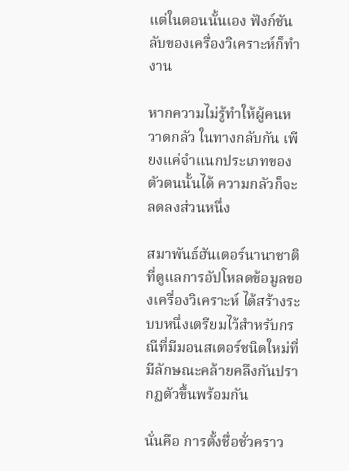แต่ในตอนนั้นเอง ฟังก์ชันลับของเครื่องวิเคราะห์ก็ทำงาน

หากความไม่รู้ทำให้ผู้คนหวาดกลัว ในทางกลับกัน เพียงแค่จำแนกประเภทของตัวตนนั้นได้ ความกลัวก็จะลดลงส่วนหนึ่ง

สมาพันธ์ฮันเตอร์นานาชาติที่ดูแลการอัปโหลดข้อมูลของเครื่องวิเคราะห์ ได้สร้างระบบหนึ่งเตรียมไว้สำหรับกรณีที่มีมอนสเตอร์ชนิดใหม่ที่มีลักษณะคล้ายคลึงกันปรากฏตัวขึ้นพร้อมกัน

นั่นคือ การตั้งชื่อชั่วคราว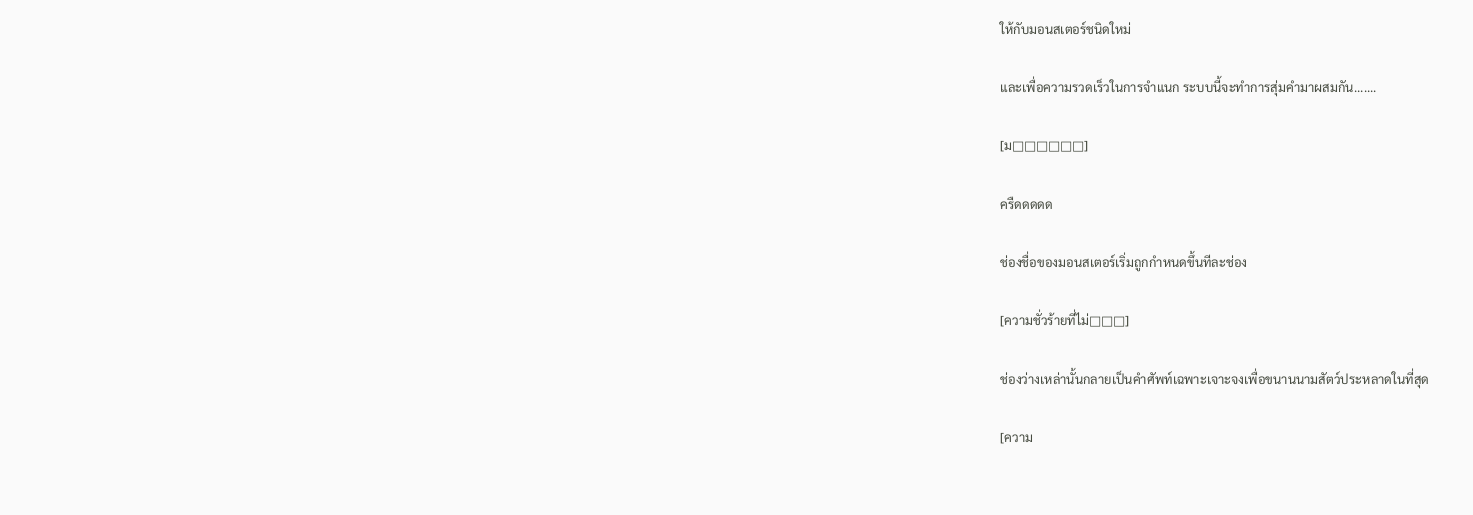ให้กับมอนสเตอร์ชนิดใหม่

และเพื่อความรวดเร็วในการจำแนก ระบบนี้จะทำการสุ่มคำมาผสมกัน.......

[ม□□□□□□]

ครืดดดดด

ช่องชื่อของมอนสเตอร์เริ่มถูกกำหนดขึ้นทีละช่อง

[ความชั่วร้ายที่ไม่□□□]

ช่องว่างเหล่านั้นกลายเป็นคำศัพท์เฉพาะเจาะจงเพื่อขนานนามสัตว์ประหลาดในที่สุด

[ความ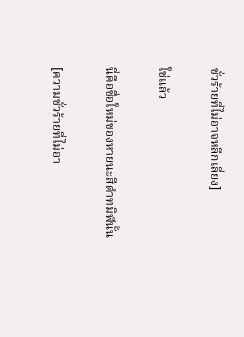ชั่วร้ายที่ไม่อาจหลีกเลี่ยง]

ใช่แล้ว

นี่คือชื่อใหม่ของหายนะสีดำทมิฬนั้น

[ความชั่วร้ายที่ไม่อา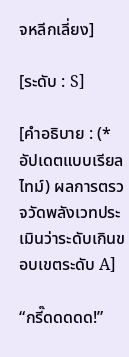จหลีกเลี่ยง]

[ระดับ : S]

[คำอธิบาย : (*อัปเดตแบบเรียลไทม์) ผลการตรวจวัดพลังเวทประเมินว่าระดับเกินขอบเขตระดับ A]

“กรี๊ดดดดด!”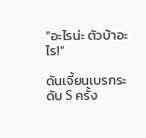“อะไรน่ะ ตัวบ้าอะไร!”

ดันเจี้ยนเบรกระดับ S ครั้ง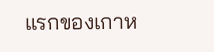แรกของเกาห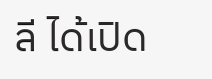ลี ได้เปิด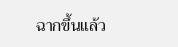ฉากขึ้นแล้ว